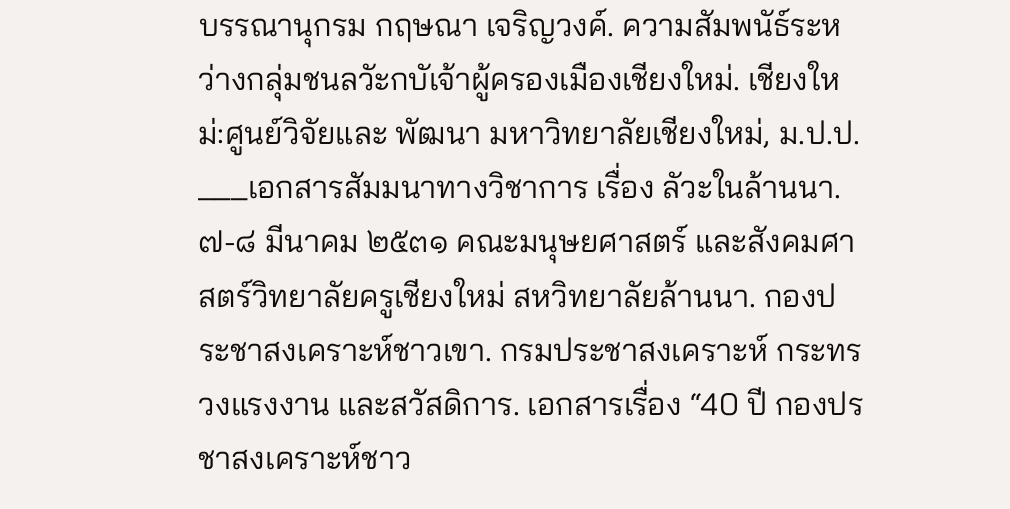บรรณานุกรม กฤษณา เจริญวงค์. ความสัมพนัธ์ระหว่างกลุ่มชนลวัะกบัเจ้าผู้ครองเมืองเชียงใหม่. เชียงใหม่:ศูนย์วิจัยและ พัฒนา มหาวิทยาลัยเชียงใหม่, ม.ป.ป. ___เอกสารสัมมนาทางวิชาการ เรื่อง ลัวะในล้านนา. ๗-๘ มีนาคม ๒๕๓๑ คณะมนุษยศาสตร์ และสังคมศาสตร์วิทยาลัยครูเชียงใหม่ สหวิทยาลัยล้านนา. กองประชาสงเคราะห์ชาวเขา. กรมประชาสงเคราะห์ กระทรวงแรงงาน และสวัสดิการ. เอกสารเรื่อง “40 ปี กองปรชาสงเคราะห์ชาว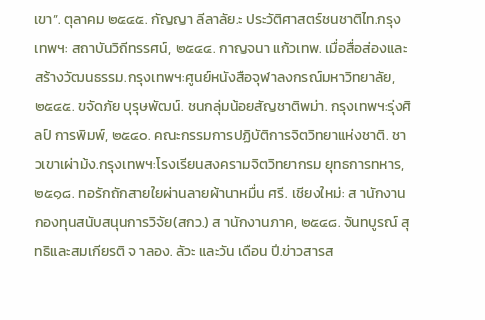เขา”. ตุลาคม ๒๕๔๕. กัญญา ลีลาลัย.ะ ประวัติศาสตร์ชนชาติไท.กรุงเทพฯ: สถาบันวิถีทรรศน์, ๒๕๔๔. กาญจนา แก้วเทพ. เมื่อสื่อส่องและสร้างวัฒนธรรม.กรุงเทพฯ:ศูนย์หนังสือจุฬาลงกรณ์มหาวิทยาลัย, ๒๕๔๕. ขจัดภัย บุรุษพัฒน์. ชนกลุ่มน้อยสัญชาติพม่า. กรุงเทพฯ:รุ่งศิลป์ การพิมพ์, ๒๕๔๐. คณะกรรมการปฏิบัติการจิตวิทยาแห่งชาติ. ชาวเขาเผ่าม้ง.กรุงเทพฯ:โรงเรียนสงครามจิตวิทยากรม ยุทธการทหาร, ๒๕๑๘. ทอรักถักสายใยผ่านลายผ้านาหมื่น ศรี. เชียงใหม่: ส านักงานกองทุนสนับสนุนการวิจัย(สกว.) ส านักงานภาค, ๒๕๔๘. จันทบูรณ์ สุทธิและสมเกียรติ จ าลอง. ลัวะ และวัน เดือน ปี.ข่าวสารส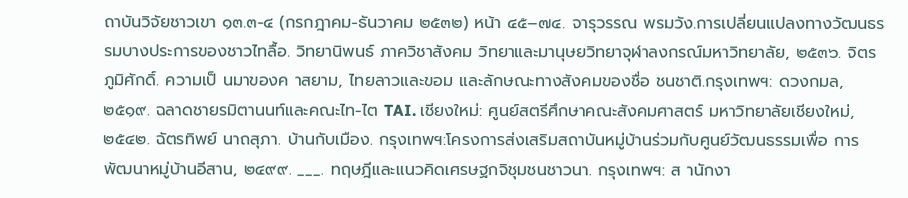ถาบันวิจัยชาวเขา ๑๓.๓-๔ (กรกฎาคม-ธันวาคม ๒๕๓๒) หน้า ๔๕–๗๔. จารุวรรณ พรมวัง.การเปลี่ยนแปลงทางวัฒนธรรมบางประการของชาวไทลื้อ. วิทยานิพนธ์ ภาควิชาสังคม วิทยาและมานุษยวิทยาจุฬาลงกรณ์มหาวิทยาลัย, ๒๕๓๖. จิตร ภูมิศักดิ์. ความเป็ นมาของค าสยาม, ไทยลาวและขอม และลักษณะทางสังคมของชื่อ ชนชาติ.กรุงเทพฯ: ดวงกมล, ๒๕๑๙. ฉลาดชายรมิตานนท์และคณะไท-ไต TAI. เชียงใหม่: ศูนย์สตรีศึกษาคณะสังคมศาสตร์ มหาวิทยาลัยเชียงใหม่, ๒๕๔๒. ฉัตรทิพย์ นาถสุภา. บ้านกับเมือง. กรุงเทพฯ:โครงการส่งเสริมสถาบันหมู่บ้านร่วมกับศูนย์วัฒนธรรมเพื่อ การพัฒนาหมู่บ้านอีสาน, ๒๔๙๙. ___. ทฤษฎีและแนวคิดเศรษฐกจิชุมชนชาวนา. กรุงเทพฯ: ส านักงา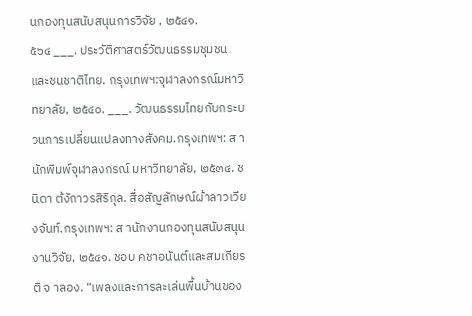นกองทุนสนับสนุนการวิจัย , ๒๕๔๑.
๕๖๔ ___. ประวัติศาสตร์วัฒนธรรมชุมชนและชนชาติไทย. กรุงเทพฯ:จุฬาลงกรณ์มหาวิทยาลัย, ๒๕๔๐. ___. วัฒนธรรมไทยกับกระบวนการเปลี่ยนแปลงทางสังคม.กรุงเทพฯ: ส านักพิมพ์จุฬาลงกรณ์ มหาวิทยาลัย, ๒๕๓๔. ชนิดา ต้งัถาวรสิริกุล. สื่อสัญลักษณ์ผ้าลาวเวียงจันท์.กรุงเทพฯ: ส านักงานกองทุนสนับสนุนงานวิจัย, ๒๕๔๑. ชอบ คชาอนันต์และสมเกียรติ จ าลอง. “เพลงและการละเล่นพื้นบ้านของ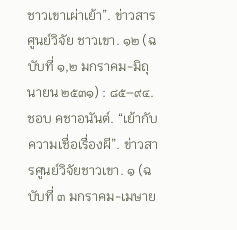ชาวเขาเผ่าเย้า”. ข่าวสารศูนย์วิจัย ชาวเขา. ๑๒ (ฉบับที่ ๑,๒ มกราคม-มิถุนายน ๒๕๓๑) : ๘๕–๙๔. ชอบ คชาอนันต์. “เย้ากับความเชื่อเรื่องผี”. ข่าวสารศูนย์วิจัยชาวเขา. ๑ (ฉบับที่ ๓ มกราคม-เมษาย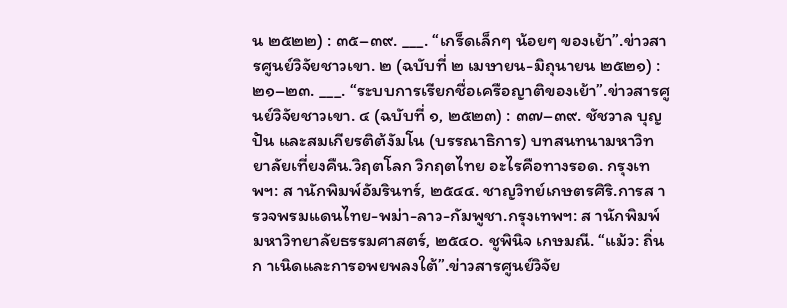น ๒๕๒๒) : ๓๕–๓๙. ___. “เกร็ดเล็กๆ น้อยๆ ของเย้า”.ข่าวสารศูนย์วิจัยชาวเขา. ๒ (ฉบับที่ ๒ เมษายน-มิถุนายน ๒๕๒๑) : ๒๑–๒๓. ___. “ระบบการเรียกชื่อเครือญาติของเย้า”.ข่าวสารศูนย์วิจัยชาวเขา. ๔ (ฉบับที่ ๑, ๒๕๒๓) : ๓๗–๓๙. ชัชวาล บุญปัน และสมเกียรติต้งัมโน (บรรณาธิการ) บทสนทนามหาวิทยาลัยเที่ยงคืน.วิฤตโลก วิกฤตไทย อะไรคือทางรอด. กรุงเทพฯ: ส านักพิมพ์อัมรินทร์, ๒๕๔๔. ชาญวิทย์เกษตรศิริ.การส ารวจพรมแดนไทย-พม่า-ลาว-กัมพูชา.กรุงเทพฯ: ส านักพิมพ์ มหาวิทยาลัยธรรมศาสตร์, ๒๕๔๐. ชูพินิจ เกษมณี. “แม้ว: ถิ่นก าเนิดและการอพยพลงใต้”.ข่าวสารศูนย์วิจัย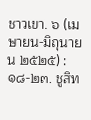ชาวเขา. ๖ (เมษายน-มิถุนายน ๒๕๒๕) : ๑๘-๒๓. ชูสิท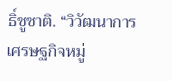ธิ์ชูชาติ. “วิวัฒนาการเศรษฐกิจหมู่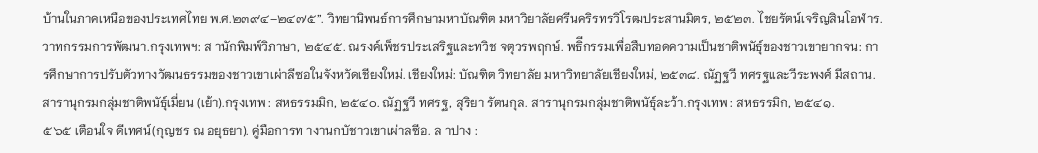บ้านในภาคเหนือของประเทศไทย พ.ศ.๒๓๙๔–๒๔๗๕”. วิทยานิพนธ์การศึกษามหาบัณฑิต มหาวิยาลัยศรีนคริรทรวิโรฒประสานมิตร, ๒๕๒๓. ไชยรัตน์เจริญสินโอฬาร.วาทกรรมการพัฒนา.กรุงเทพฯ: ส านักพิมพ์วิภาษา, ๒๕๔๕. ณรงค์เพ็ชรประเสริฐและทวิช จตุวรพฤกษ์. พธิีกรรมเพื่อสืบทอดความเป็นชาติพนัธ์ุของชาวเขายากจน: การศึกษาการปรับตัวทางวัฒนธรรมของชาวเขาเผ่าลีซอในจังหวัดเชียงใหม่. เชียงใหม่: บัณฑิต วิทยาลัย มหาวิทยาลัยเชียงใหม่, ๒๕๓๘. ณัฏฐวี ทศรฐและวีระพงศ์ มีสถาน. สารานุกรมกลุ่มชาติพนัธ์ุเมี่ยน (เย้า).กรุงเทพ : สหธรรมมิก, ๒๕๔๐. ณัฏฐวี ทศรฐ, สุริยา รัตนกุล. สารานุกรมกลุ่มชาติพนัธ์ุละว้า.กรุงเทพ : สหธรรมิก, ๒๕๔๑.
๕๖๕ เตือนใจ ดีเทศน์(กุญชร ณ อยุธยา). คู่มือการท างานกบัชาวเขาเผ่าลซีอ. ล าปาง :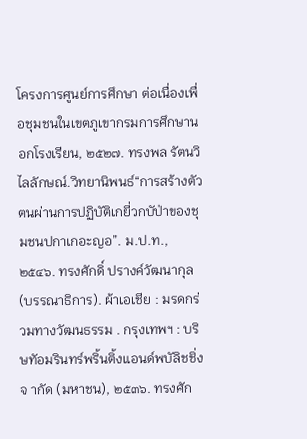โครงการศูนย์การศึกษา ต่อเนื่องเพื่อชุมชนในเขตภูเขากรมการศึกษานอกโรงเรียน, ๒๕๒๗. ทรงพล รัตนวิไลลักษณ์.วิทยานิพนธ์“การสร้างตัวตนผ่านการปฏิบัติเกยี่วกบัป่าของชุมชนปกาเกอะญอ”. ม.ป.ท., ๒๕๔๖. ทรงศักดิ์ ปรางค์วัฒนากุล (บรรณาธิการ). ผ้าเอเชีย : มรดกร่วมทางวัฒนธรรม . กรุงเทพฯ : บริษทัอมรินทร์พริ้นติ้งแอนด์พบัลิชชิ่ง จ ากัด (มหาชน), ๒๕๓๖. ทรงศัก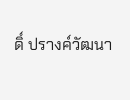ดิ์ ปรางค์วัฒนา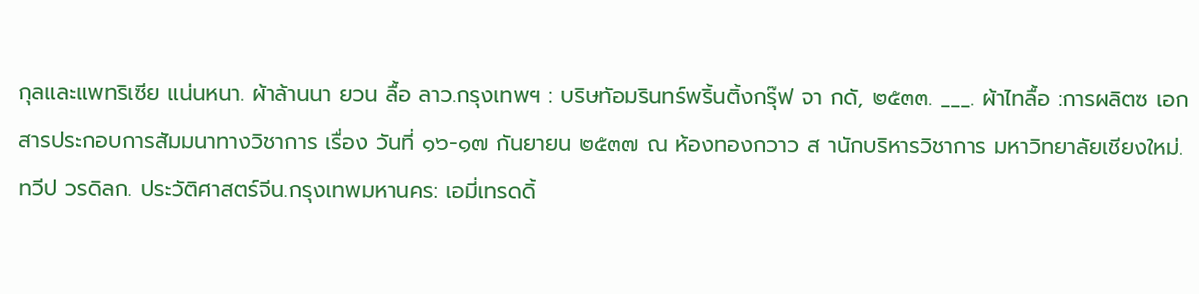กุลและแพทริเซีย แน่นหนา. ผ้าล้านนา ยวน ลื้อ ลาว.กรุงเทพฯ : บริษทัอมรินทร์พริ้นติ้งกรุ๊ฟ จา กดั, ๒๕๓๓. ___. ผ้าไทลื้อ :การผลิตซ เอกสารประกอบการสัมมนาทางวิชาการ เรื่อง วันที่ ๑๖-๑๗ กันยายน ๒๕๓๗ ณ ห้องทองกวาว ส านักบริหารวิชาการ มหาวิทยาลัยเชียงใหม่. ทวีป วรดิลก. ประวัติศาสตร์จีน.กรุงเทพมหานคร: เอมี่เทรดดิ้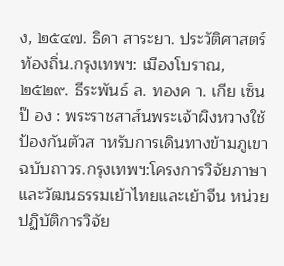ง, ๒๕๔๗. ธิดา สาระยา. ประวัติศาสตร์ท้องถิ่น.กรุงเทพฯ: เมืองโบราณ, ๒๕๒๙. ธีระพันธ์ ล. ทองค า. เกีย เซ็น ป๊ อง : พระราชสาส์นพระเจ้าผิงหวางใช้ป้องกันตัวส าหรับการเดินทางข้ามภูเขา ฉบับถาวร.กรุงเทพฯ:โครงการวิจัยภาษาและวัฒนธรรมเย้าไทยและเย้าจีน หน่วยปฏิบัติการวิจัย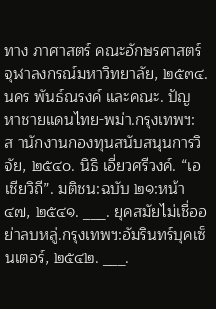ทาง ภาศาสตร์ คณะอักษรศาสตร์ จุฬาลงกรณ์มหาวิทยาลัย, ๒๕๓๔. นคร พันธ์ณรงค์ และคณะ. ปัญหาชายแดนไทย-พม่า.กรุงเทพฯ:ส านักงานกองทุนสนับสนุนการวิจัย, ๒๕๔๐. นิธิ เอี่ยวศรีวงค์. “เอเชียวิถี”. มติชน:ฉบับ ๒๑:หน้า ๔๗, ๒๕๔๑. ___. ยุคสมัยไม่เชื่ออย่าลบหลู่.กรุงเทพฯ:อัมรินทร์บุคเซ็นเตอร์, ๒๕๔๒. ___.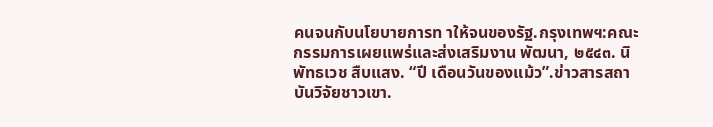คนจนกับนโยบายการท าให้จนของรัฐ.กรุงเทพฯ:คณะกรรมการเผยแพร่และส่งเสริมงาน พัฒนา, ๒๕๔๓. นิพัทธเวช สืบแสง. “ปี เดือนวันของแม้ว”.ข่าวสารสถาบันวิจัยชาวเขา.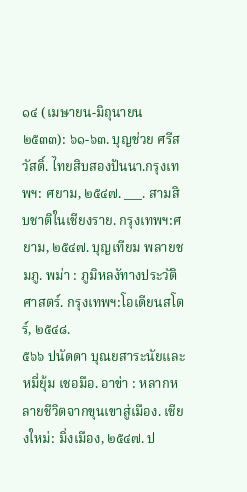๑๔ (เมษายน-มิถุนายน ๒๕๓๓): ๖๑-๖๓. บุญช่วย ศรีสวัสดิ์. ไทยสิบสองปันนา.กรุงเทพฯ: ศยาม, ๒๕๔๗. ___. สามสิบชาติในเชียงราย. กรุงเทพฯ:ศยาม, ๒๕๔๗. บุญเทียม พลายชมภู. พม่า : ภูมิหลงัทางประวัติศาสตร์. กรุงเทพฯ:โอเดียนสโตร์, ๒๕๔๘.
๕๖๖ ปนัดดา บุณยสาระนัยและหมี่ยุ้ม เชอมือ. อาข่า : หลากหลายชีวิตจากขุนเขาสู่เมือง. เชียงใหม่: มิ่งเมือง, ๒๕๔๗. ป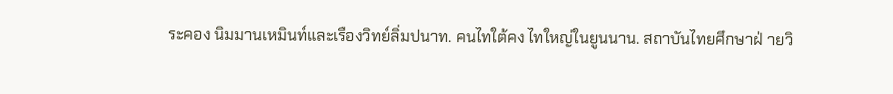ระคอง นิมมานเหมินท์และเรืองวิทย์ลิ่มปนาท. คนไทใต้คง ไทใหญ่ในยูนนาน. สถาบันไทยศึกษาฝ่ ายวิ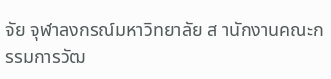จัย จุฬาลงกรณ์มหาวิทยาลัย ส านักงานคณะกรรมการวัฒ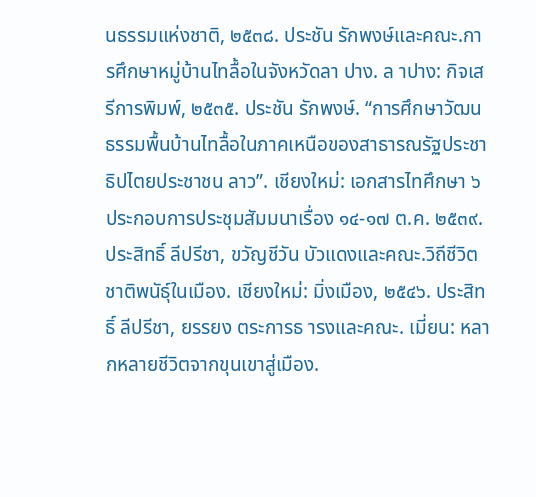นธรรมแห่งชาติ, ๒๕๓๘. ประชัน รักพงษ์และคณะ.การศึกษาหมู่บ้านไทลื้อในจังหวัดลา ปาง. ล าปาง: กิจเสรีการพิมพ์, ๒๕๓๕. ประชัน รักพงษ์. “การศึกษาวัฒนธรรมพื้นบ้านไทลื้อในภาคเหนือของสาธารณรัฐประชาธิปไตยประชาชน ลาว”. เชียงใหม่: เอกสารไทศึกษา ๖ ประกอบการประชุมสัมมนาเรื่อง ๑๔-๑๗ ต.ค. ๒๕๓๙. ประสิทธิ์ ลีปรีชา, ขวัญชีวัน บัวแดงและคณะ.วิถีชีวิต ชาติพนัธ์ุในเมือง. เชียงใหม่: มิ่งเมือง, ๒๕๔๖. ประสิทธิ์ ลีปรีชา, ยรรยง ตระการธ ารงและคณะ. เมี่ยน: หลากหลายชีวิตจากขุนเขาสู่เมือง.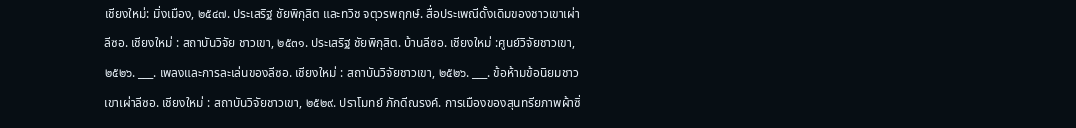เชียงใหม่: มิ่งเมือง, ๒๕๔๗. ประเสริฐ ชัยพิกุสิต และทวิช จตุวรพฤกษ์. สื่อประเพณีดั้งเดิมของชาวเขาเผ่าลีซอ. เชียงใหม่ : สถาบันวิจัย ชาวเขา, ๒๕๓๑. ประเสริฐ ชัยพิกุสิต. บ้านลีซอ. เชียงใหม่ :ศูนย์วิจัยชาวเขา, ๒๕๒๖. ___. เพลงและการละเล่นของลีซอ. เชียงใหม่ : สถาบันวิจัยชาวเขา, ๒๕๒๖. ___. ข้อห้ามข้อนิยมชาวเขาเผ่าลีซอ. เชียงใหม่ : สถาบันวิจัยชาวเขา, ๒๕๒๙. ปราโมทย์ ภักดีณรงค์. การเมืองของสุนทรียภาพผ้าซิ่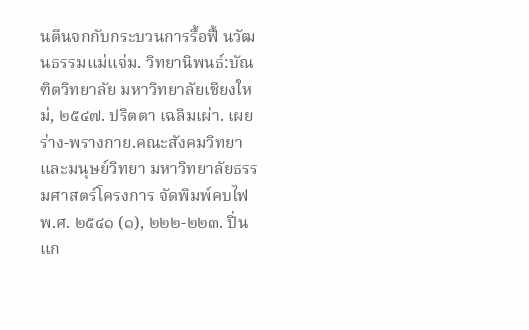นตีนจกกับกระบวนการรื้อฟื้ นวัฒนธรรมแม่แจ่ม. วิทยานิพนธ์:บัณฑิตวิทยาลัย มหาวิทยาลัยเชียงใหม่, ๒๕๔๗. ปริตตา เฉลิมเผ่า. เผยร่าง-พรางกาย.คณะสังคมวิทยาและมนุษย์วิทยา มหาวิทยาลัยธรรมศาสตร์โครงการ จัดพิมพ์คบไฟ พ.ศ. ๒๕๔๑ (๑), ๒๒๒-๒๒๓. ปิ่นแก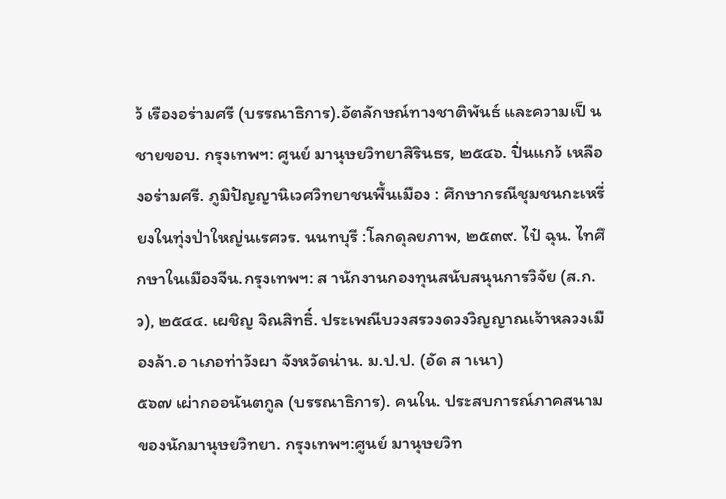ว้ เรืองอร่ามศรี (บรรณาธิการ).อัตลักษณ์ทางชาติพันธ์ และความเป็ นชายขอบ. กรุงเทพฯ: ศูนย์ มานุษยวิทยาสิรินธร, ๒๕๔๖. ปิ่นแกว้ เหลืองอร่ามศรี. ภูมิปัญญานิเวศวิทยาชนพื้นเมือง : ศึกษากรณีชุมชนกะเหรี่ยงในทุ่งป่าใหญ่นเรศวร. นนทบุรี :โลกดุลยภาพ, ๒๕๓๙. ไป๋ ฉุน. ไทศึกษาในเมืองจีน.กรุงเทพฯ: ส านักงานกองทุนสนับสนุนการวิจัย (ส.ก.ว), ๒๕๔๔. เผชิญ จิณสิทธิ์. ประเพณีบวงสรวงดวงวิญญาณเจ้าหลวงเมืองล้า.อ าเภอท่าวังผา จังหวัดน่าน. ม.ป.ป. (อัด ส าเนา)
๕๖๗ เผ่ากออนันตกูล (บรรณาธิการ). คนใน. ประสบการณ์ภาคสนามของนักมานุษยวิทยา. กรุงเทพฯ:ศูนย์ มานุษยวิท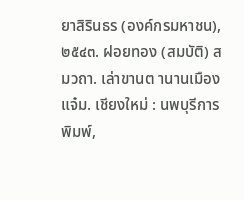ยาสิรินธร (องค์กรมหาชน), ๒๕๔๓. ฝอยทอง (สมบัติ) สมวถา. เล่าขานต านานเมืองแจ๋ม. เชียงใหม่ : นพบุรีการพิมพ์,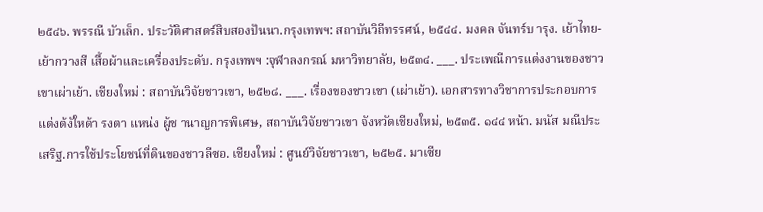๒๕๔๖. พรรณี บัวเล็ก. ประวัติศาสตร์สิบสองปันนา.กรุงเทพฯ: สถาบันวิถีทรรศน์, ๒๕๔๔. มงคล จันทร์บ ารุง. เย้าไทย-เย้ากวางสี เสื้อผ้าและเครื่องประดับ. กรุงเทพฯ :จุฬาลงกรณ์ มหาวิทยาลัย, ๒๕๓๔. ___. ประเพณีการแต่งงานของชาวเขาเผ่าเย้า. เชียงใหม่ : สถาบันวิจัยชาวเขา, ๒๕๒๘. ___. เรื่องของชาวเขา (เผ่าเย้า). เอกสารทางวิชาการประกอบการแต่งต้งัใหด้า รงตา แหน่ง ผู้ช านาญการพิเศษ, สถาบันวิจัยชาวเขา จังหวัดเชียงใหม่, ๒๕๓๕. ๑๔๔ หน้า. มนัส มณีประเสริฐ.การใช้ประโยชน์ที่ดินของชาวลีซอ. เชียงใหม่ : ศูนย์วิจัยชาวเขา, ๒๕๒๕. มาเซีย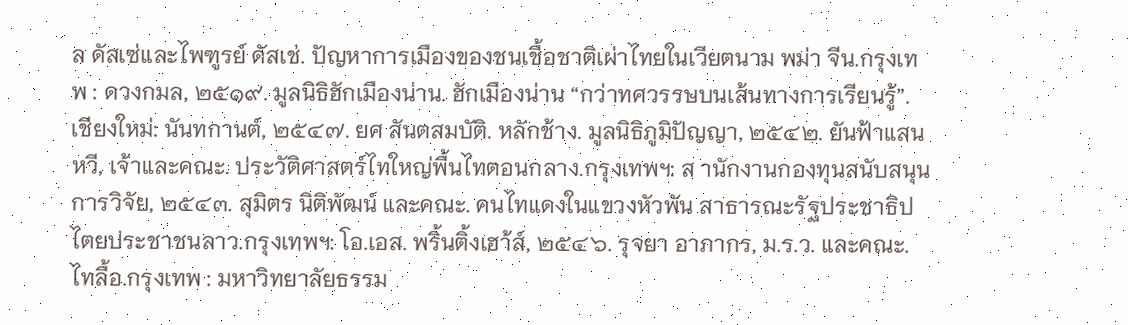ล ดัสเซ่และไพฑูรย์ ดัสเช่. ปัญหาการเมืองของชนเชื้อชาติเผ่าไทยในเวียตนาม พม่า จีน.กรุงเทพ : ดวงกมล, ๒๕๑๙. มูลนิธิฮักเมืองน่าน. ฮักเมืองน่าน “กว่าทศวรรษบนเส้นทางการเรียนรู้”. เชียงใหม่: นันทกานต์, ๒๕๔๗. ยศ สันตสมบัติ. หลักช้าง. มูลนิธิภูมิปัญญา, ๒๕๔๒. ยันฟ้าแสนหวี, เจ้าและคณะ. ประวัติศาสตร์ไทใหญ่พื้นไทตอนกลาง.กรุงเทพฯ: ส านักงานกองทุนสนับสนุน การวิจัย, ๒๕๔๓. สุมิตร นิติพัฒน์ และคณะ. คนไทแดงในแขวงหัวพัน สาธารณะรัฐประชาธิปไตยประชาชนลาว.กรุงเทพฯ: โอ.เอส. พริ้นติ้งเฮา้ส์, ๒๕๔๖. รุจยา อาภากร, ม.ร.ว. และคณะ. ไทลื้อ.กรุงเทพ : มหาวิทยาลัยธรรม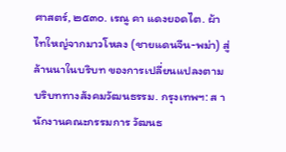ศาสตร์, ๒๕๓๐. เรณู คา แดงยอดไต. ผ้าไทใหญ่จากมาวโหลง (ชายแดนจีน-พม่า) สู่ล้านนาในบริบท ของการเปลี่ยนแปลงตามบริบททางสังคมวัฒนธรรม. กรุงเทพฯ: ส านักงานคณะกรรมการ วัฒนธ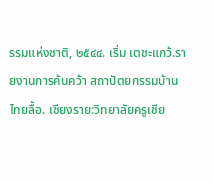รรมแห่งชาติ, ๒๕๔๔. เริ่ม เตชะแกว้.รายงานการค้นคว้า สถาปัตยกรรมบ้านไทยลื้อ. เชียงราย:วิทยาลัยครูเชีย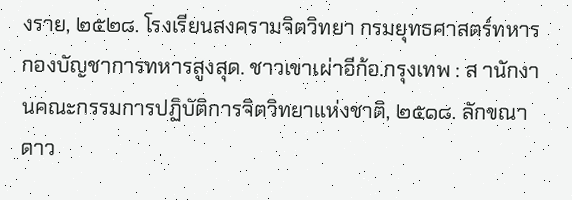งราย, ๒๕๒๘. โรงเรียนสงครามจิตวิทยา กรมยุทธศาสตร์ทหาร กองบัญชาการทหารสูงสุด. ชาวเขาเผ่าอีก้อ.กรุงเทพ : ส านักงานคณะกรรมการปฏิบัติการจิตวิทยาแห่งชาติ, ๒๕๑๘. ลักขณา ดาว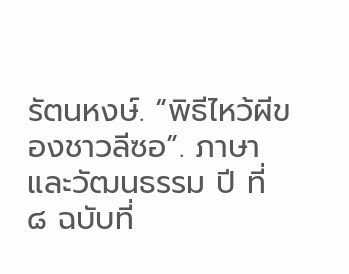รัตนหงษ์. “พิธีไหว้ผีของชาวลีซอ”. ภาษาและวัฒนธรรม ปี ที่ ๘ ฉบับที่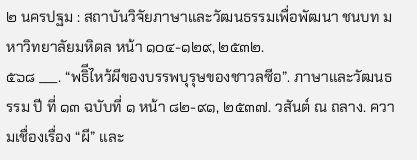๒ นครปฐม : สถาบันวิจัยภาษาและวัฒนธรรมเพื่อพัฒนา ชนบท มหาวิทยาลัยมหิดล หน้า ๑๐๔-๑๒๙, ๒๕๓๒.
๕๖๘ ___. “พธิีไหว้ผีของบรรพบุรุษของชาวลซีอ”. ภาษาและวัฒนธรรม ปี ที่ ๑๓ ฉบับที่ ๑ หน้า ๘๒-๙๑, ๒๕๓๗. วสันต์ ณ ถลาง. ความเชื่องเรื่อง “ผี” และ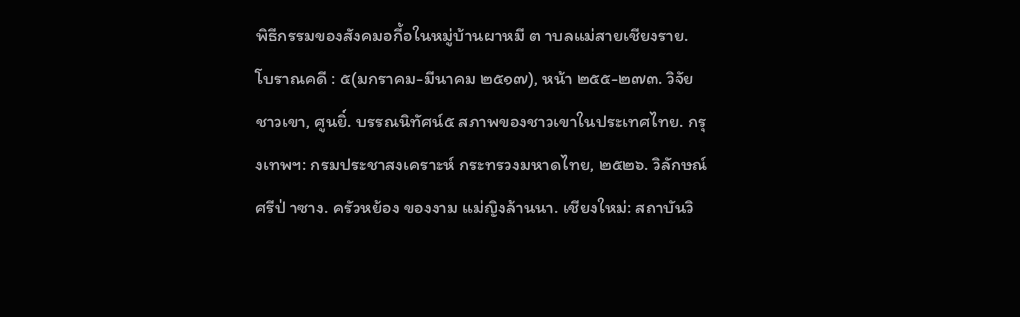พิธีกรรมของสังคมอกี้อในหมู่บ้านผาหมี ต าบลแม่สายเชียงราย. โบราณคดี : ๕(มกราคม-มีนาคม ๒๕๑๗), หน้า ๒๕๕-๒๗๓. วิจัยชาวเขา, ศูนยิ์. บรรณนิทัศน์๕ สภาพของชาวเขาในประเทศไทย. กรุงเทพฯ: กรมประชาสงเคราะห์ กระทรวงมหาดไทย, ๒๕๒๖. วิลักษณ์ ศรีป่ าซาง. ครัวหย้อง ของงาม แม่ญิงล้านนา. เชียงใหม่: สถาบันวิ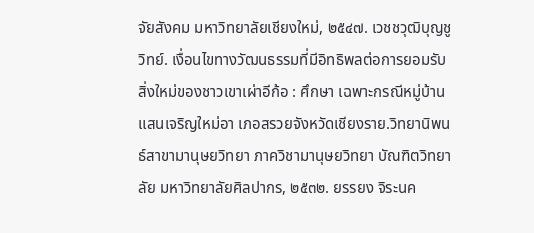จัยสังคม มหาวิทยาลัยเชียงใหม่, ๒๕๔๗. เวชชวุฒิบุญชูวิทย์. เงื่อนไขทางวัฒนธรรมที่มีอิทธิพลต่อการยอมรับสิ่งใหม่ของชาวเขาเผ่าอีก้อ : ศึกษา เฉพาะกรณีหมู่บ้านแสนเจริญใหม่อา เภอสรวยจังหวัดเชียงราย.วิทยานิพนธ์สาขามานุษยวิทยา ภาควิชามานุษยวิทยา บัณฑิตวิทยาลัย มหาวิทยาลัยศิลปากร, ๒๕๓๒. ยรรยง จิระนค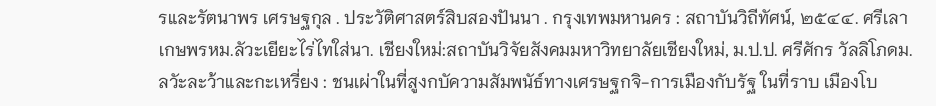รและรัตนาพร เศรษฐกุล . ประวัติศาสตร์สิบสองปันนา . กรุงเทพมหานคร : สถาบันวิถีทัศน์, ๒๕๔๔. ศรีเลา เกษพรหม.ลัวะเยียะไร่ไทใส่นา. เชียงใหม่:สถาบันวิจัยสังคมมหาวิทยาลัยเชียงใหม่, ม.ป.ป. ศรีศักร วัลลิโภดม.ลวัะละว้าและกะเหรี่ยง : ชนเผ่าในที่สูงกบัความสัมพนัธ์ทางเศรษฐกจิ-การเมืองกับรัฐ ในที่ราบ เมืองโบ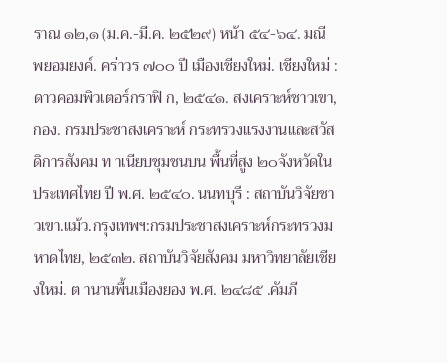ราณ ๑๒,๑ (ม.ค.-มี.ค. ๒๕๒๙) หน้า ๕๔-๖๔. มณี พยอมยงค์. คร่าวร ๗๐๐ ปี เมืองเชียงใหม่. เชียงใหม่ : ดาวคอมพิวเตอร์กราฟิ ก, ๒๕๔๑. สงเคราะห์ชาวเขา, กอง. กรมประชาสงเคราะห์ กระทรวงแรงงานและสวัสดิการสังคม ท าเนียบชุมชนบน พื้นที่สูง ๒๐จังหวัดในประเทศไทย ปี พ.ศ. ๒๕๔๐. นนทบุรี : สถาบันวิจัยชาวเขา.แม้ว.กรุงเทพฯ:กรมประชาสงเคราะห์กระทรวงมหาดไทย, ๒๕๓๒. สถาบันวิจัยสังคม มหาวิทยาลัยเชียงใหม่. ต านานพื้นเมืองยอง พ.ศ. ๒๔๘๕ .คัมภี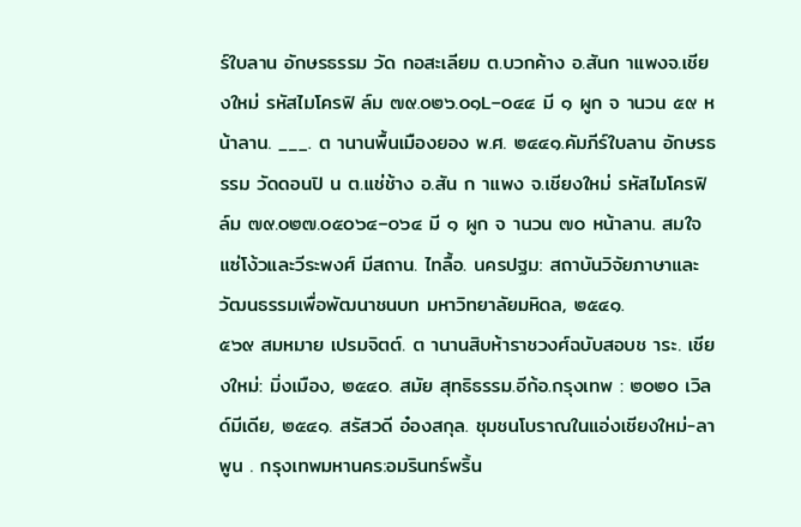ร์ใบลาน อักษรธรรม วัด กอสะเลียม ต.บวกค้าง อ.สันก าแพงจ.เชียงใหม่ รหัสไมโครฟิ ล์ม ๗๙.๐๒๖.๐๑L–๐๔๔ มี ๑ ผูก จ านวน ๕๙ หน้าลาน. ___. ต านานพื้นเมืองยอง พ.ศ. ๒๔๔๑.คัมภีร์ใบลาน อักษรธรรม วัดดอนปิ น ต.แช่ช้าง อ.สัน ก าแพง จ.เชียงใหม่ รหัสไมโครฟิ ล์ม ๗๙.๐๒๗.๐๕๐๖๔–๐๖๔ มี ๑ ผูก จ านวน ๗๐ หน้าลาน. สมใจ แซ่โง้วและวีระพงศ์ มีสถาน. ไทลื้อ. นครปฐม: สถาบันวิจัยภาษาและวัฒนธรรมเพื่อพัฒนาชนบท มหาวิทยาลัยมหิดล, ๒๕๔๑.
๕๖๙ สมหมาย เปรมจิตต์. ต านานสิบห้าราชวงศ์ฉบับสอบช าระ. เชียงใหม่: มิ่งเมือง, ๒๕๔๐. สมัย สุทธิธรรม.อีก้อ.กรุงเทพ : ๒๐๒๐ เวิลด์มีเดีย, ๒๕๔๑. สรัสวดี อ๋องสกุล. ชุมชนโบราณในแอ่งเชียงใหม่-ลา พูน . กรุงเทพมหานคร:อมรินทร์พริ้น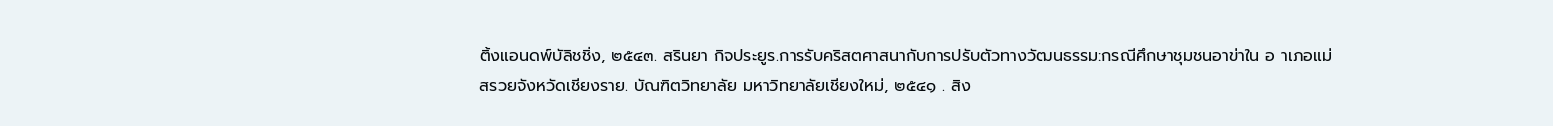ติ้งแอนดพ์บัลิชชิ่ง, ๒๕๔๓. สรินยา กิจประยูร.การรับคริสตศาสนากับการปรับตัวทางวัฒนธรรม:กรณีศึกษาชุมชนอาข่าใน อ าเภอแม่ สรวยจังหวัดเชียงราย. บัณฑิตวิทยาลัย มหาวิทยาลัยเชียงใหม่, ๒๕๔๑ . สิง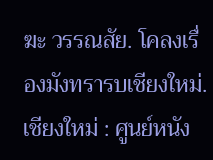ฆะ วรรณสัย. โคลงเรื่องมังทรารบเชียงใหม่. เชียงใหม่ : ศูนย์หนัง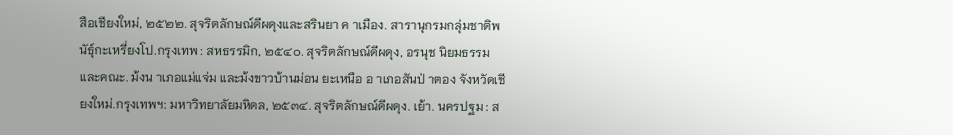สือเชียงใหม่, ๒๕๒๒. สุจริตลักษณ์ดีผดุงและสรินยา ค าเมือง. สารานุกรมกลุ่มชาติพนัธ์ุกะเหรี่ยงโป.กรุงเทพ : สหธรรมิก, ๒๕๔๐. สุจริตลักษณ์ดีผดุง, อรนุช นิยมธรรม และคณะ. ม้งน าเภอแม่แจ่ม และม้งขาวบ้านม่อน ยะเหนือ อ าเภอสันป่ าตอง จังหวัดเชียงใหม่.กรุงเทพฯ: มหาวิทยาลัยมหิดล, ๒๕๓๔. สุจริตลักษณ์ดีผดุง. เย้า. นครปฐม : ส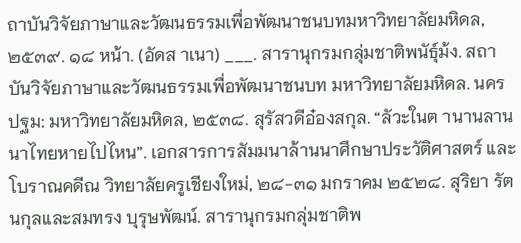ถาบันวิจัยภาษาและวัฒนธรรมเพื่อพัฒนาชนบทมหาวิทยาลัยมหิดล, ๒๕๓๙. ๑๘ หน้า. (อัดส าเนา) ___. สารานุกรมกลุ่มชาติพนัธ์ุม้ง. สถาบันวิจัยภาษาและวัฒนธรรมเพื่อพัฒนาชนบท มหาวิทยาลัยมหิดล. นครปฐม: มหาวิทยาลัยมหิดล, ๒๕๓๘. สุรัสวดีอ๋องสกุล. “ลัวะในต านานลานนาไทยหายไปไหน”. เอกสารการสัมมนาล้านนาศึกษาประวัติศาสตร์ และโบราณคดีณ วิทยาลัยครูเชียงใหม่, ๒๘-๓๑ มกราคม ๒๕๒๘. สุริยา รัตนกุลและสมทรง บุรุษพัฒน์. สารานุกรมกลุ่มชาติพ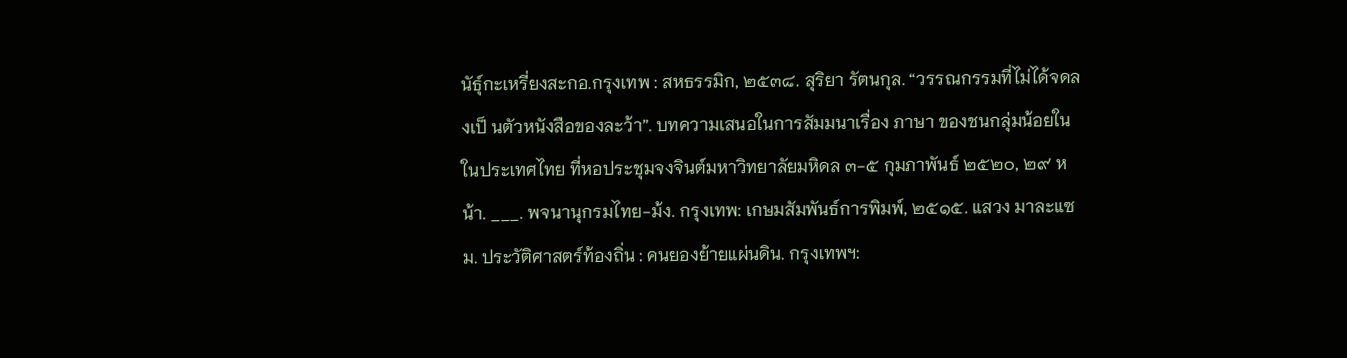นัธ์ุกะเหรี่ยงสะกอ.กรุงเทพ : สหธรรมิก, ๒๕๓๘. สุริยา รัตนกุล. “วรรณกรรมที่ไม่ได้จดลงเป็ นตัวหนังสือของละว้า”. บทความเสนอในการสัมมนาเรื่อง ภาษา ของชนกลุ่มน้อยใน ในประเทศไทย ที่หอประชุมจงจินต์มหาวิทยาลัยมหิดล ๓-๕ กุมภาพันธ์ ๒๕๒๐, ๒๙ หน้า. ___. พจนานุกรมไทย-ม้ง. กรุงเทพ: เกษมสัมพันธ์การพิมพ์, ๒๕๑๕. แสวง มาละแซม. ประวัติศาสตร์ท้องถิ่น : คนยองย้ายแผ่นดิน. กรุงเทพฯ: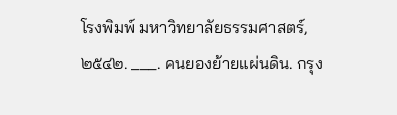โรงพิมพ์ มหาวิทยาลัยธรรมศาสตร์, ๒๕๔๒. ___. คนยองย้ายแผ่นดิน. กรุง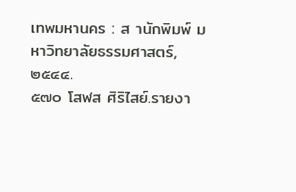เทพมหานคร : ส านักพิมพ์ มหาวิทยาลัยธรรมศาสตร์, ๒๕๔๔.
๕๗๐ โสฬส ศิริไสย์.รายงา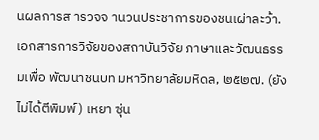นผลการส ารวจจ านวนประชาการของชนเผ่าละว้า. เอกสารการวิจัยของสถาบันวิจัย ภาษาและวัฒนธรรมเพื่อ พัฒนาชนบท มหาวิทยาลัยมหิดล, ๒๕๒๗. (ยังไม่ได้ตีพิมพ์) เหยา ซุ่น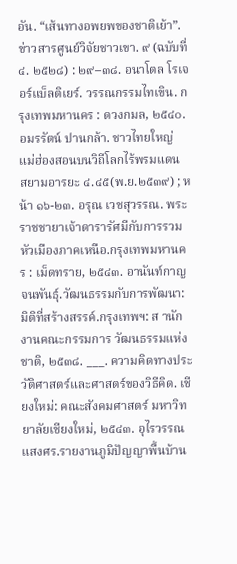อัน. “เส้นทางอพยพของชาติเย้า”.ข่าวสารศูนย์วิจัยชาวเขา. ๙ (ฉบับที่ ๔. ๒๕๒๘) : ๒๙–๓๘. อนาโตล โรเจอร์แบ็ลติเยร์. วรรณกรรมไทเขิน. กรุงเทพมหานคร : ดวงกมล, ๒๕๔๐. อมรรัตน์ ปานกล้า. ชาวไทยใหญ่ แม่ฮ่องสอนบนวิถีโลกไร้พรมแดน สยามอารยะ ๔.๔๕(พ.ย.๒๕๓๙) ; หน้า ๑๖-๒๓. อรุณ เวชสุวรรณ. พระราชชายาเจ้าดารารัศมีกับการรวมหัวเมืองภาคเหนือ.กรุงเทพมหานคร : เม็ดทราย, ๒๕๔๓. อานันท์กาญจนพันธุ์.วัฒนธรรมกับการพัฒนา: มิติที่สร้างสรรค์.กรุงเทพฯ: ส านักงานคณะกรรมการ วัฒนธรรมแห่งชาติ, ๒๕๓๘. ___. ความคิดทางประวัติศาสตร์และศาสตร์ของวิธีคิด. เชียงใหม่: คณะสังคมศาสตร์ มหาวิทยาลัยเชียงใหม่, ๒๕๔๓. อุไรวรรณ แสงศร.รายงานภูมิปัญญาพื้นบ้าน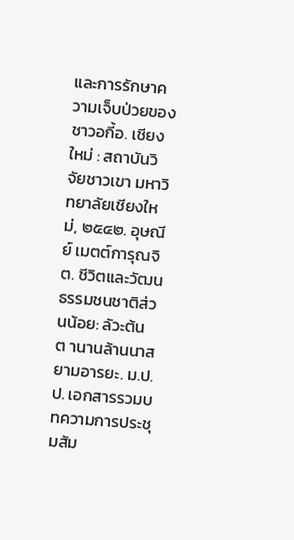และการรักษาความเจ็บป่วยของชาวอกี้อ. เชียงใหม่ : สถาบันวิจัยชาวเขา มหาวิทยาลัยเชียงใหม่, ๒๕๔๒. อุษณีย์ เมตต์การุณจิต. ชีวิตและวัฒนธรรมชนชาติส่วนน้อย: ลัวะต้นต านานล้านนาสยามอารยะ. ม.ป.ป. เอกสารรวมบทความการประชุมสัม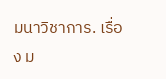มนาวิชาการ. เรื่อง ม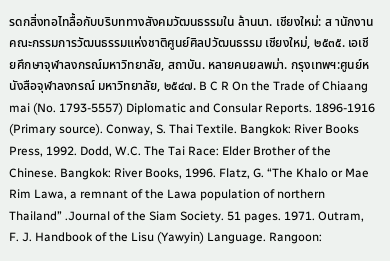รดกสิ่งทอไทลื้อกับบริบททางสังคมวัฒนธรรมใน ล้านนา. เชียงใหม่: ส านักงานคณะกรรมการวัฒนธรรมแห่งชาติศูนย์ศิลปวัฒนธรรม เชียงใหม่, ๒๕๓๕. เอเชียศึกษาจุฬาลงกรณ์มหาวิทยาลัย, สถาบัน. หลายคนยลพม่า. กรุงเทพฯ:ศูนย์หนังสือจุฬาลงกรณ์ มหาวิทยาลัย, ๒๕๔๗. B C R On the Trade of Chiaang mai (No. 1793-5557) Diplomatic and Consular Reports. 1896-1916 (Primary source). Conway, S. Thai Textile. Bangkok: River Books Press, 1992. Dodd, W.C. The Tai Race: Elder Brother of the Chinese. Bangkok: River Books, 1996. Flatz, G. “The Khalo or Mae Rim Lawa, a remnant of the Lawa population of northern Thailand” .Journal of the Siam Society. 51 pages. 1971. Outram, F. J. Handbook of the Lisu (Yawyin) Language. Rangoon: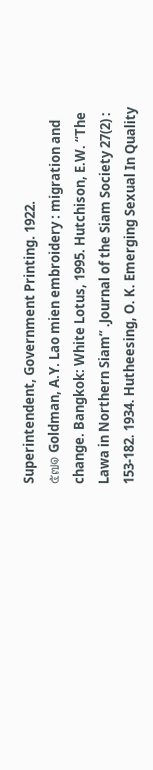Superintendent, Government Printing. 1922.
๕๗๑ Goldman, A.Y. Lao mien embroidery : migration and change. Bangkok: White Lotus, 1995. Hutchison, E.W. “The Lawa in Northern Siam” .Journal of the Siam Society 27(2) : 153-182. 1934. Hutheesing, O. K. Emerging Sexual In Quality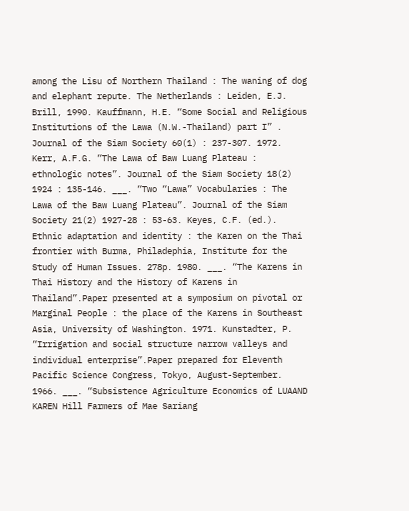among the Lisu of Northern Thailand : The waning of dog and elephant repute. The Netherlands : Leiden, E.J. Brill, 1990. Kauffmann, H.E. “Some Social and Religious Institutions of the Lawa (N.W.-Thailand) part I” . Journal of the Siam Society 60(1) : 237-307. 1972. Kerr, A.F.G. “The Lawa of Baw Luang Plateau : ethnologic notes”. Journal of the Siam Society 18(2) 1924 : 135-146. ___. “Two “Lawa” Vocabularies : The Lawa of the Baw Luang Plateau”. Journal of the Siam Society 21(2) 1927-28 : 53-63. Keyes, C.F. (ed.). Ethnic adaptation and identity : the Karen on the Thai frontier with Burma, Philadephia, Institute for the Study of Human Issues. 278p. 1980. ___. “The Karens in Thai History and the History of Karens in Thailand”.Paper presented at a symposium on pivotal or Marginal People : the place of the Karens in Southeast Asia, University of Washington. 1971. Kunstadter, P. “Irrigation and social structure narrow valleys and individual enterprise”.Paper prepared for Eleventh Pacific Science Congress, Tokyo, August-September. 1966. ___. “Subsistence Agriculture Economics of LUAAND KAREN Hill Farmers of Mae Sariang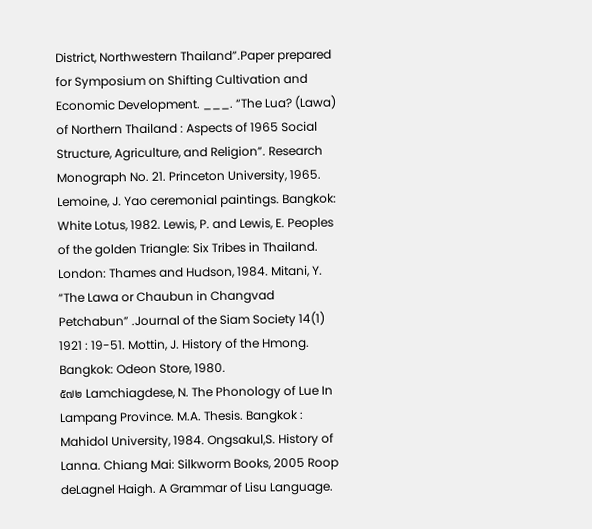District, Northwestern Thailand”.Paper prepared for Symposium on Shifting Cultivation and Economic Development. ___. “The Lua? (Lawa) of Northern Thailand : Aspects of 1965 Social Structure, Agriculture, and Religion”. Research Monograph No. 21. Princeton University, 1965. Lemoine, J. Yao ceremonial paintings. Bangkok: White Lotus, 1982. Lewis, P. and Lewis, E. Peoples of the golden Triangle: Six Tribes in Thailand. London: Thames and Hudson, 1984. Mitani, Y. “The Lawa or Chaubun in Changvad Petchabun” .Journal of the Siam Society 14(1) 1921 : 19-51. Mottin, J. History of the Hmong. Bangkok: Odeon Store, 1980.
๕๗๒ Lamchiagdese, N. The Phonology of Lue In Lampang Province. M.A. Thesis. Bangkok : Mahidol University, 1984. Ongsakul,S. History of Lanna. Chiang Mai: Silkworm Books, 2005 Roop deLagnel Haigh. A Grammar of Lisu Language.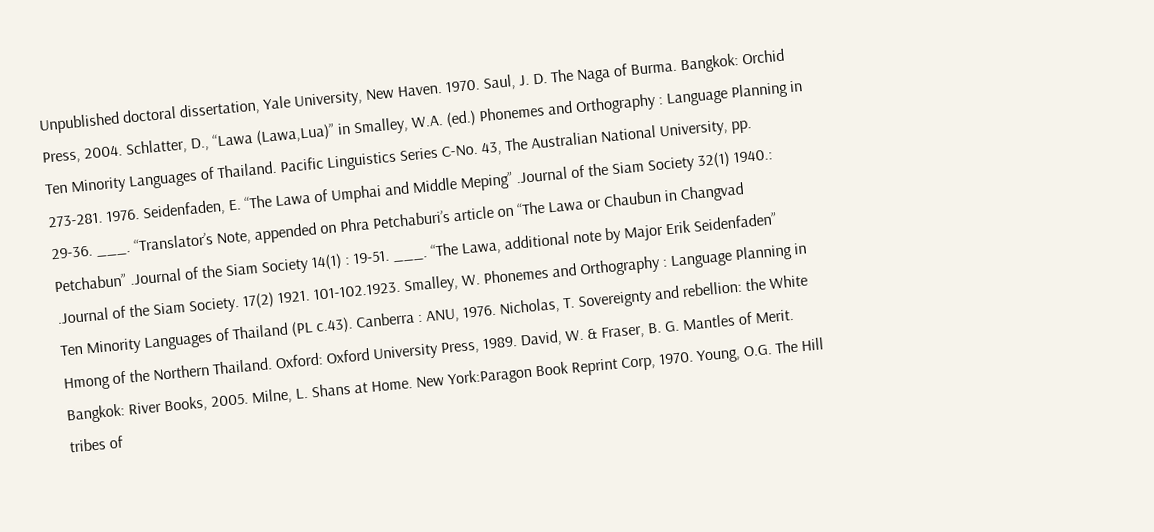Unpublished doctoral dissertation, Yale University, New Haven. 1970. Saul, J. D. The Naga of Burma. Bangkok: Orchid Press, 2004. Schlatter, D., “Lawa (Lawa,Lua)” in Smalley, W.A. (ed.) Phonemes and Orthography : Language Planning in Ten Minority Languages of Thailand. Pacific Linguistics Series C-No. 43, The Australian National University, pp. 273-281. 1976. Seidenfaden, E. “The Lawa of Umphai and Middle Meping” .Journal of the Siam Society 32(1) 1940.: 29-36. ___. “Translator’s Note, appended on Phra Petchaburi’s article on “The Lawa or Chaubun in Changvad Petchabun” .Journal of the Siam Society 14(1) : 19-51. ___. “The Lawa, additional note by Major Erik Seidenfaden” .Journal of the Siam Society. 17(2) 1921. 101-102.1923. Smalley, W. Phonemes and Orthography : Language Planning in Ten Minority Languages of Thailand (PL c.43). Canberra : ANU, 1976. Nicholas, T. Sovereignty and rebellion: the White Hmong of the Northern Thailand. Oxford: Oxford University Press, 1989. David, W. & Fraser, B. G. Mantles of Merit. Bangkok: River Books, 2005. Milne, L. Shans at Home. New York:Paragon Book Reprint Corp, 1970. Young, O.G. The Hill tribes of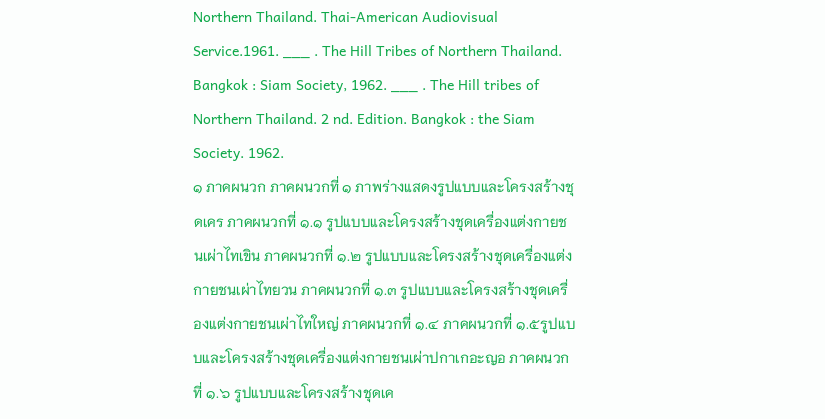Northern Thailand. Thai-American Audiovisual Service.1961. ___ . The Hill Tribes of Northern Thailand. Bangkok : Siam Society, 1962. ___ . The Hill tribes of Northern Thailand. 2 nd. Edition. Bangkok : the Siam Society. 1962.
๑ ภาคผนวก ภาคผนวกที่ ๑ ภาพร่างแสดงรูปแบบและโครงสร้างชุดเคร ภาคผนวกที่ ๑.๑ รูปแบบและโครงสร้างชุดเครื่องแต่งกายชนเผ่าไทเขิน ภาคผนวกที่ ๑.๒ รูปแบบและโครงสร้างชุดเครื่องแต่งกายชนเผ่าไทยวน ภาคผนวกที่ ๑.๓ รูปแบบและโครงสร้างชุดเครื่องแต่งกายชนเผ่าไทใหญ่ ภาคผนวกที่ ๑.๔ ภาคผนวกที่ ๑.๕รูปแบบและโครงสร้างชุดเครื่องแต่งกายชนเผ่าปกาเกอะญอ ภาคผนวกที่ ๑.๖ รูปแบบและโครงสร้างชุดเค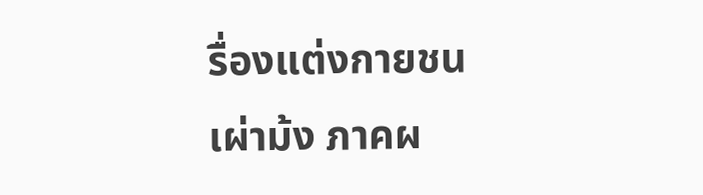รื่องแต่งกายชนเผ่าม้ง ภาคผ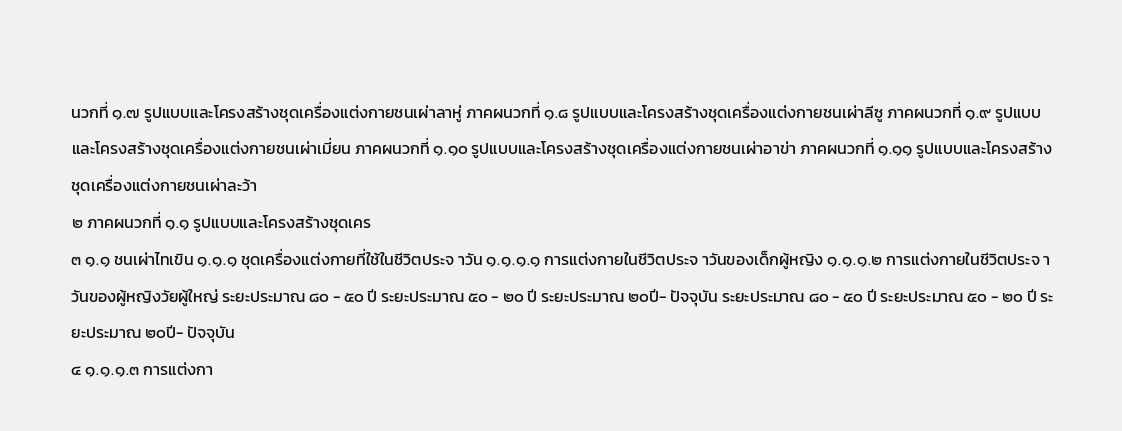นวกที่ ๑.๗ รูปแบบและโครงสร้างชุดเครื่องแต่งกายชนเผ่าลาหู่ ภาคผนวกที่ ๑.๘ รูปแบบและโครงสร้างชุดเครื่องแต่งกายชนเผ่าลีซู ภาคผนวกที่ ๑.๙ รูปแบบและโครงสร้างชุดเครื่องแต่งกายชนเผ่าเมี่ยน ภาคผนวกที่ ๑.๑๐ รูปแบบและโครงสร้างชุดเครื่องแต่งกายชนเผ่าอาข่า ภาคผนวกที่ ๑.๑๑ รูปแบบและโครงสร้างชุดเครื่องแต่งกายชนเผ่าละว้า
๒ ภาคผนวกที่ ๑.๑ รูปแบบและโครงสร้างชุดเคร
๓ ๑.๑ ชนเผ่าไทเขิน ๑.๑.๑ ชุดเครื่องแต่งกายที่ใช้ในชีวิตประจ าวัน ๑.๑.๑.๑ การแต่งกายในชีวิตประจ าวันของเด็กผู้หญิง ๑.๑.๑.๒ การแต่งกายในชีวิตประจ าวันของผู้หญิงวัยผู้ใหญ่ ระยะประมาณ ๘๐ - ๕๐ ปี ระยะประมาณ ๕๐ - ๒๐ ปี ระยะประมาณ ๒๐ปี- ปัจจุบัน ระยะประมาณ ๘๐ - ๕๐ ปี ระยะประมาณ ๕๐ - ๒๐ ปี ระยะประมาณ ๒๐ปี- ปัจจุบัน
๔ ๑.๑.๑.๓ การแต่งกา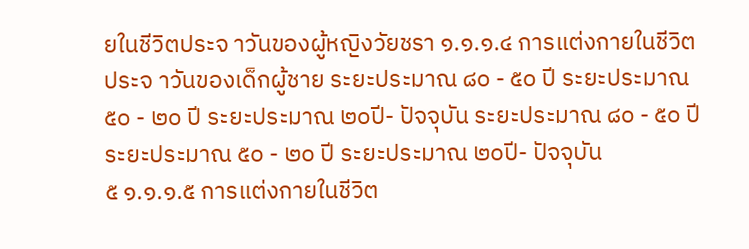ยในชีวิตประจ าวันของผู้หญิงวัยชรา ๑.๑.๑.๔ การแต่งกายในชีวิตประจ าวันของเด็กผู้ชาย ระยะประมาณ ๘๐ - ๕๐ ปี ระยะประมาณ ๕๐ - ๒๐ ปี ระยะประมาณ ๒๐ปี- ปัจจุบัน ระยะประมาณ ๘๐ - ๕๐ ปี ระยะประมาณ ๕๐ - ๒๐ ปี ระยะประมาณ ๒๐ปี- ปัจจุบัน
๕ ๑.๑.๑.๕ การแต่งกายในชีวิต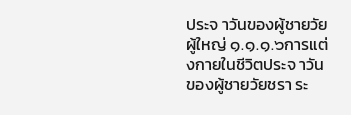ประจ าวันของผู้ชายวัยผู้ใหญ่ ๑.๑.๑.๖การแต่งกายในชีวิตประจ าวันของผู้ชายวัยชรา ระ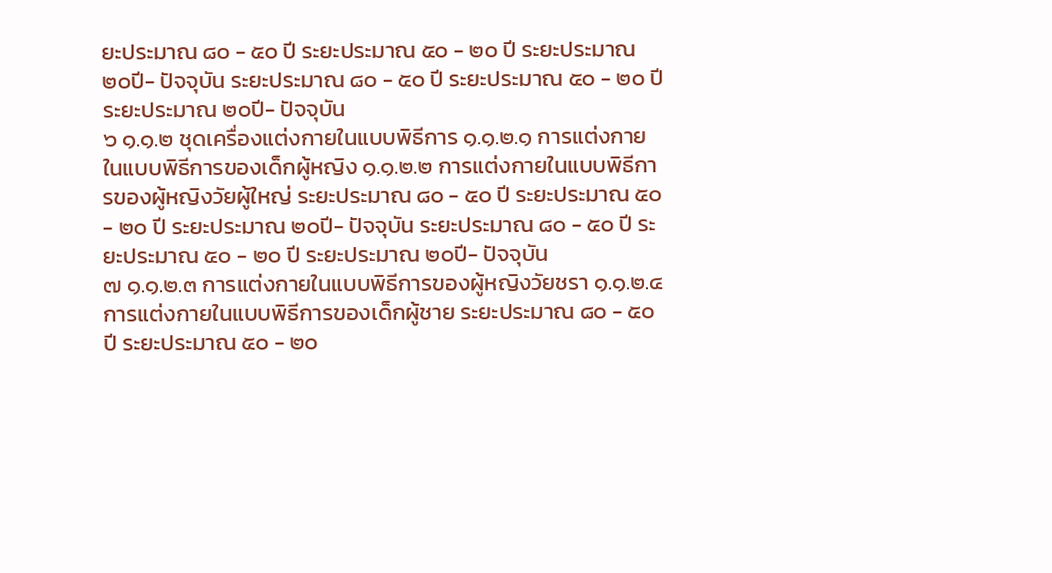ยะประมาณ ๘๐ - ๕๐ ปี ระยะประมาณ ๕๐ - ๒๐ ปี ระยะประมาณ ๒๐ปี- ปัจจุบัน ระยะประมาณ ๘๐ - ๕๐ ปี ระยะประมาณ ๕๐ - ๒๐ ปี ระยะประมาณ ๒๐ปี- ปัจจุบัน
๖ ๑.๑.๒ ชุดเครื่องแต่งกายในแบบพิธีการ ๑.๑.๒.๑ การแต่งกายในแบบพิธีการของเด็กผู้หญิง ๑.๑.๒.๒ การแต่งกายในแบบพิธีการของผู้หญิงวัยผู้ใหญ่ ระยะประมาณ ๘๐ - ๕๐ ปี ระยะประมาณ ๕๐ - ๒๐ ปี ระยะประมาณ ๒๐ปี- ปัจจุบัน ระยะประมาณ ๘๐ - ๕๐ ปี ระยะประมาณ ๕๐ - ๒๐ ปี ระยะประมาณ ๒๐ปี- ปัจจุบัน
๗ ๑.๑.๒.๓ การแต่งกายในแบบพิธีการของผู้หญิงวัยชรา ๑.๑.๒.๔ การแต่งกายในแบบพิธีการของเด็กผู้ชาย ระยะประมาณ ๘๐ - ๕๐ ปี ระยะประมาณ ๕๐ - ๒๐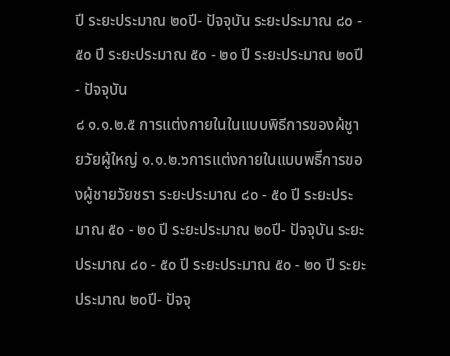ปี ระยะประมาณ ๒๐ปี- ปัจจุบัน ระยะประมาณ ๘๐ - ๕๐ ปี ระยะประมาณ ๕๐ - ๒๐ ปี ระยะประมาณ ๒๐ปี- ปัจจุบัน
๘ ๑.๑.๒.๕ การแต่งกายในในแบบพิธีการของผ้ชูายวัยผู้ใหญ่ ๑.๑.๒.๖การแต่งกายในแบบพธิีการของผู้ชายวัยชรา ระยะประมาณ ๘๐ - ๕๐ ปี ระยะประมาณ ๕๐ - ๒๐ ปี ระยะประมาณ ๒๐ปี- ปัจจุบัน ระยะประมาณ ๘๐ - ๕๐ ปี ระยะประมาณ ๕๐ - ๒๐ ปี ระยะประมาณ ๒๐ปี- ปัจจุ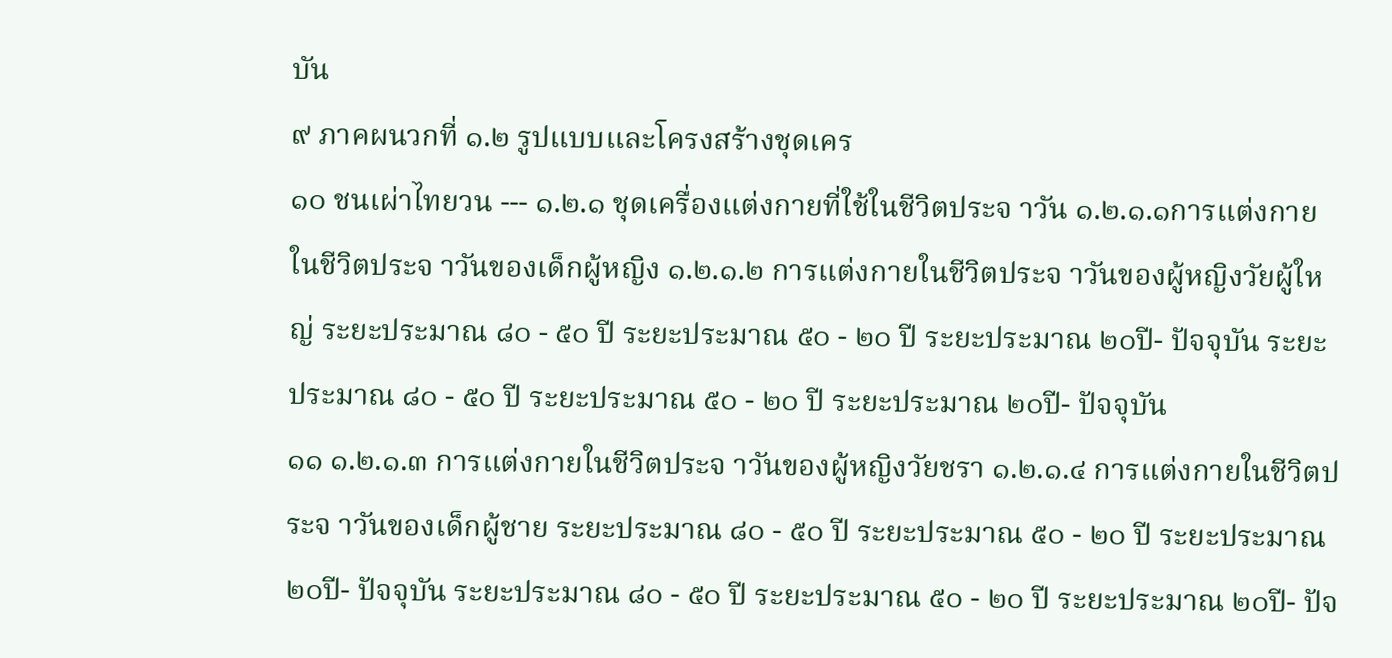บัน
๙ ภาคผนวกที่ ๑.๒ รูปแบบและโครงสร้างชุดเคร
๑๐ ชนเผ่าไทยวน --- ๑.๒.๑ ชุดเครื่องแต่งกายที่ใช้ในชีวิตประจ าวัน ๑.๒.๑.๑การแต่งกายในชีวิตประจ าวันของเด็กผู้หญิง ๑.๒.๑.๒ การแต่งกายในชีวิตประจ าวันของผู้หญิงวัยผู้ใหญ่ ระยะประมาณ ๘๐ - ๕๐ ปี ระยะประมาณ ๕๐ - ๒๐ ปี ระยะประมาณ ๒๐ปี- ปัจจุบัน ระยะประมาณ ๘๐ - ๕๐ ปี ระยะประมาณ ๕๐ - ๒๐ ปี ระยะประมาณ ๒๐ปี- ปัจจุบัน
๑๑ ๑.๒.๑.๓ การแต่งกายในชีวิตประจ าวันของผู้หญิงวัยชรา ๑.๒.๑.๔ การแต่งกายในชีวิตประจ าวันของเด็กผู้ชาย ระยะประมาณ ๘๐ - ๕๐ ปี ระยะประมาณ ๕๐ - ๒๐ ปี ระยะประมาณ ๒๐ปี- ปัจจุบัน ระยะประมาณ ๘๐ - ๕๐ ปี ระยะประมาณ ๕๐ - ๒๐ ปี ระยะประมาณ ๒๐ปี- ปัจ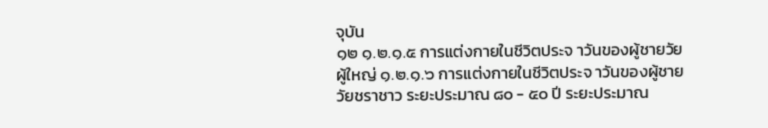จุบัน
๑๒ ๑.๒.๑.๕ การแต่งกายในชีวิตประจ าวันของผู้ชายวัยผู้ใหญ่ ๑.๒.๑.๖ การแต่งกายในชีวิตประจ าวันของผู้ชายวัยชราชาว ระยะประมาณ ๘๐ - ๕๐ ปี ระยะประมาณ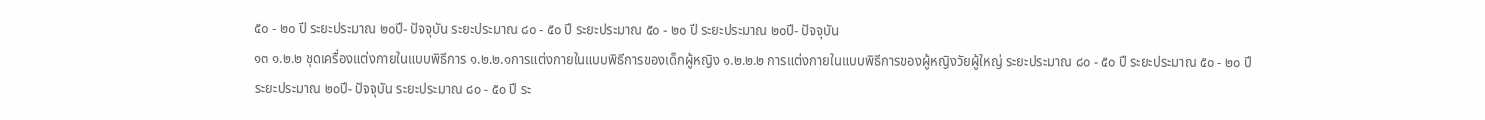๕๐ - ๒๐ ปี ระยะประมาณ ๒๐ปี- ปัจจุบัน ระยะประมาณ ๘๐ - ๕๐ ปี ระยะประมาณ ๕๐ - ๒๐ ปี ระยะประมาณ ๒๐ปี- ปัจจุบัน
๑๓ ๑.๒.๒ ชุดเครื่องแต่งกายในแบบพิธีการ ๑.๒.๒.๑การแต่งกายในแบบพิธีการของเด็กผู้หญิง ๑.๒.๒.๒ การแต่งกายในแบบพิธีการของผู้หญิงวัยผู้ใหญ่ ระยะประมาณ ๘๐ - ๕๐ ปี ระยะประมาณ ๕๐ - ๒๐ ปี ระยะประมาณ ๒๐ปี- ปัจจุบัน ระยะประมาณ ๘๐ - ๕๐ ปี ระ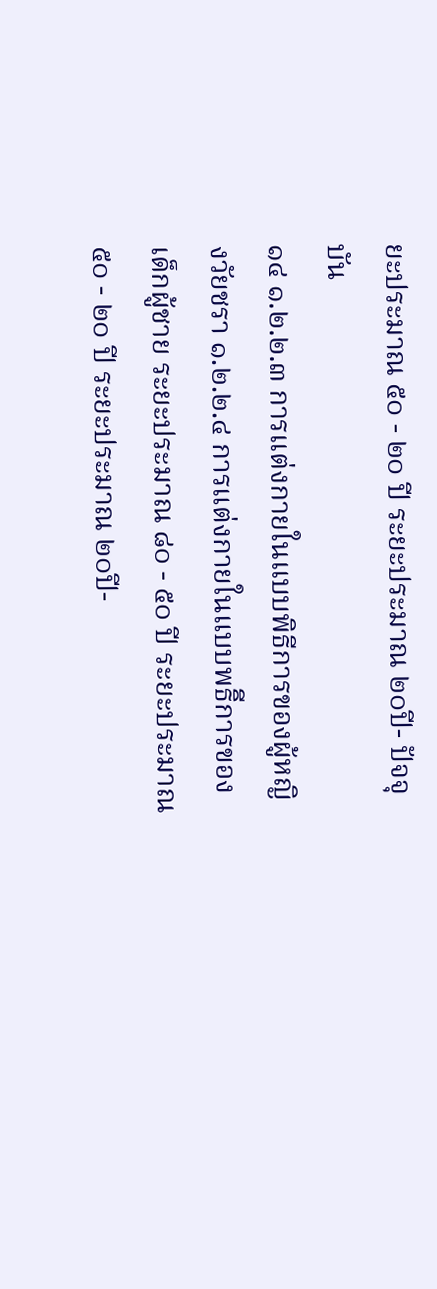ยะประมาณ ๕๐ - ๒๐ ปี ระยะประมาณ ๒๐ปี- ปัจจุบัน
๑๔ ๑.๒.๒.๓ การแต่งกายในแบบพิธีการของผู้หญิงวัยชรา ๑.๒.๒.๔ การแต่งกายในแบบพธิีการของเด็กผู้ชาย ระยะประมาณ ๘๐ - ๕๐ ปี ระยะประมาณ ๕๐ - ๒๐ ปี ระยะประมาณ ๒๐ปี-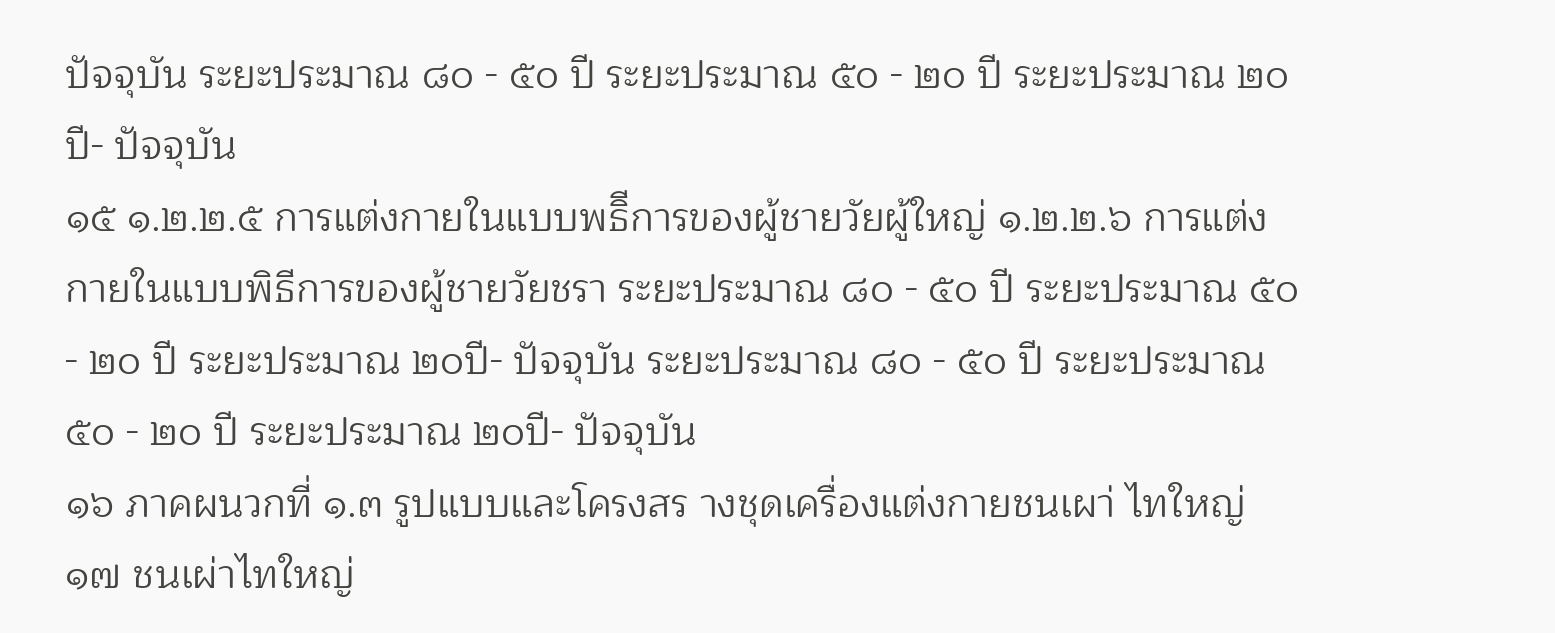ปัจจุบัน ระยะประมาณ ๘๐ - ๕๐ ปี ระยะประมาณ ๕๐ - ๒๐ ปี ระยะประมาณ ๒๐ปี- ปัจจุบัน
๑๕ ๑.๒.๒.๕ การแต่งกายในแบบพธิีการของผู้ชายวัยผู้ใหญ่ ๑.๒.๒.๖ การแต่งกายในแบบพิธีการของผู้ชายวัยชรา ระยะประมาณ ๘๐ - ๕๐ ปี ระยะประมาณ ๕๐ - ๒๐ ปี ระยะประมาณ ๒๐ปี- ปัจจุบัน ระยะประมาณ ๘๐ - ๕๐ ปี ระยะประมาณ ๕๐ - ๒๐ ปี ระยะประมาณ ๒๐ปี- ปัจจุบัน
๑๖ ภาคผนวกที่ ๑.๓ รูปแบบและโครงสร างชุดเครื่องแต่งกายชนเผา่ ไทใหญ่
๑๗ ชนเผ่าไทใหญ่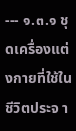--- ๑.๓.๑ ชุดเครื่องแต่งกายที่ใช้ในชีวิตประจ า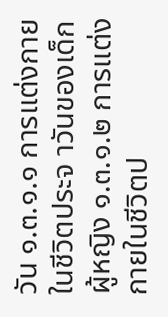วัน ๑.๓.๑.๑ การแต่งกายในชีวิตประจ าวันของเด็กผู้หญิง ๑.๓.๑.๒ การแต่งกายในชีวิตป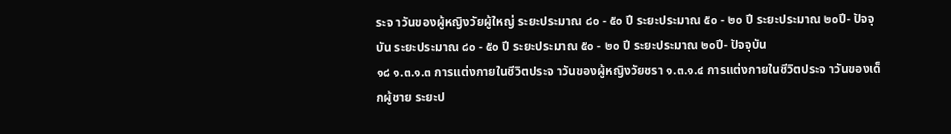ระจ าวันของผู้หญิงวัยผู้ใหญ่ ระยะประมาณ ๘๐ - ๕๐ ปี ระยะประมาณ ๕๐ - ๒๐ ปี ระยะประมาณ ๒๐ปี- ปัจจุบัน ระยะประมาณ ๘๐ - ๕๐ ปี ระยะประมาณ ๕๐ - ๒๐ ปี ระยะประมาณ ๒๐ปี- ปัจจุบัน
๑๘ ๑.๓.๑.๓ การแต่งกายในชีวิตประจ าวันของผู้หญิงวัยชรา ๑.๓.๑.๔ การแต่งกายในชีวิตประจ าวันของเด็กผู้ชาย ระยะป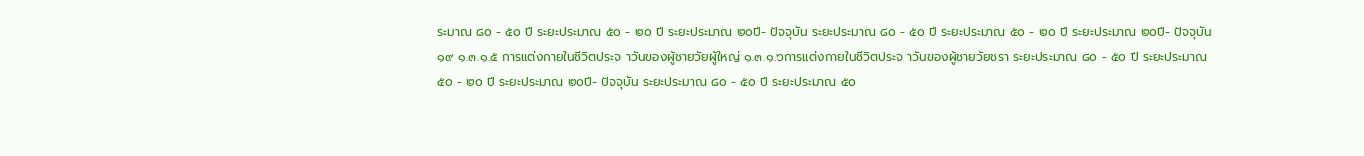ระมาณ ๘๐ - ๕๐ ปี ระยะประมาณ ๕๐ - ๒๐ ปี ระยะประมาณ ๒๐ปี- ปัจจุบัน ระยะประมาณ ๘๐ - ๕๐ ปี ระยะประมาณ ๕๐ - ๒๐ ปี ระยะประมาณ ๒๐ปี- ปัจจุบัน
๑๙ ๑.๓.๑.๕ การแต่งกายในชีวิตประจ าวันของผู้ชายวัยผู้ใหญ่ ๑.๓.๑.๖การแต่งกายในชีวิตประจ าวันของผู้ชายวัยชรา ระยะประมาณ ๘๐ - ๕๐ ปี ระยะประมาณ ๕๐ - ๒๐ ปี ระยะประมาณ ๒๐ปี- ปัจจุบัน ระยะประมาณ ๘๐ - ๕๐ ปี ระยะประมาณ ๕๐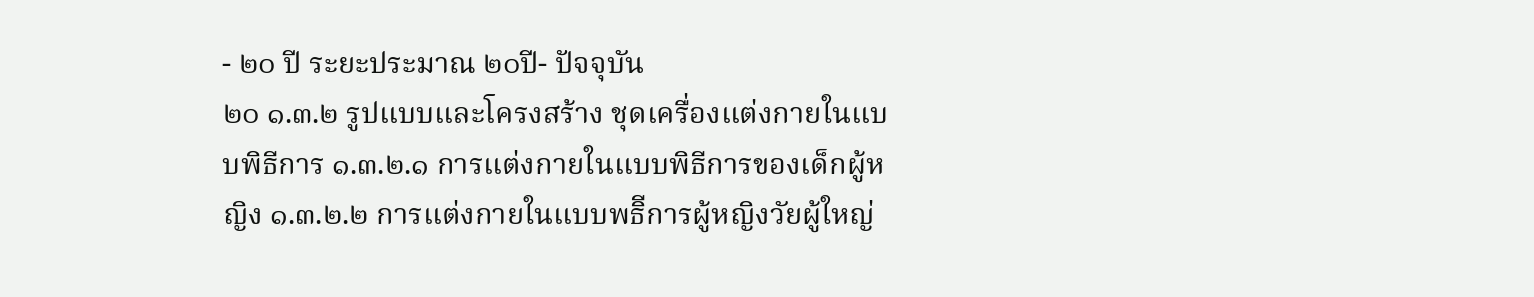- ๒๐ ปี ระยะประมาณ ๒๐ปี- ปัจจุบัน
๒๐ ๑.๓.๒ รูปแบบและโครงสร้าง ชุดเครื่องแต่งกายในแบบพิธีการ ๑.๓.๒.๑ การแต่งกายในแบบพิธีการของเด็กผู้หญิง ๑.๓.๒.๒ การแต่งกายในแบบพธิีการผู้หญิงวัยผู้ใหญ่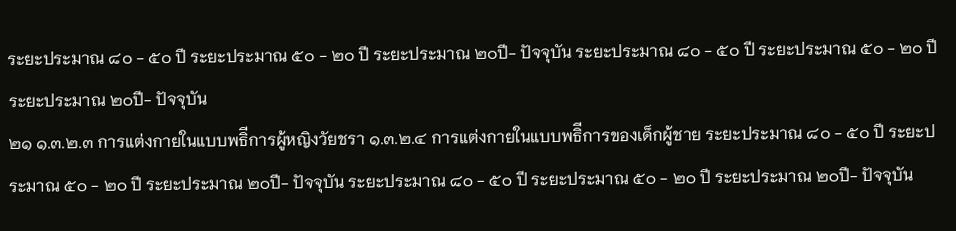ระยะประมาณ ๘๐ - ๕๐ ปี ระยะประมาณ ๕๐ - ๒๐ ปี ระยะประมาณ ๒๐ปี- ปัจจุบัน ระยะประมาณ ๘๐ - ๕๐ ปี ระยะประมาณ ๕๐ - ๒๐ ปี ระยะประมาณ ๒๐ปี- ปัจจุบัน
๒๑ ๑.๓.๒.๓ การแต่งกายในแบบพธิีการผู้หญิงวัยชรา ๑.๓.๒.๔ การแต่งกายในแบบพธิีการของเด็กผู้ชาย ระยะประมาณ ๘๐ - ๕๐ ปี ระยะประมาณ ๕๐ - ๒๐ ปี ระยะประมาณ ๒๐ปี- ปัจจุบัน ระยะประมาณ ๘๐ - ๕๐ ปี ระยะประมาณ ๕๐ - ๒๐ ปี ระยะประมาณ ๒๐ปี- ปัจจุบัน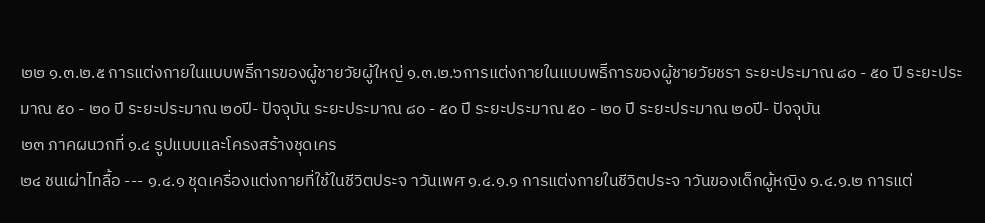๒๒ ๑.๓.๒.๕ การแต่งกายในแบบพธิีการของผู้ชายวัยผู้ใหญ่ ๑.๓.๒.๖การแต่งกายในแบบพธิีการของผู้ชายวัยชรา ระยะประมาณ ๘๐ - ๕๐ ปี ระยะประมาณ ๕๐ - ๒๐ ปี ระยะประมาณ ๒๐ปี- ปัจจุบัน ระยะประมาณ ๘๐ - ๕๐ ปี ระยะประมาณ ๕๐ - ๒๐ ปี ระยะประมาณ ๒๐ปี- ปัจจุบัน
๒๓ ภาคผนวกที่ ๑.๔ รูปแบบและโครงสร้างชุดเคร
๒๔ ชนเผ่าไทลื้อ --- ๑.๔.๑ ชุดเครื่องแต่งกายที่ใช้ในชีวิตประจ าวันเพศ ๑.๔.๑.๑ การแต่งกายในชีวิตประจ าวันของเด็กผู้หญิง ๑.๔.๑.๒ การแต่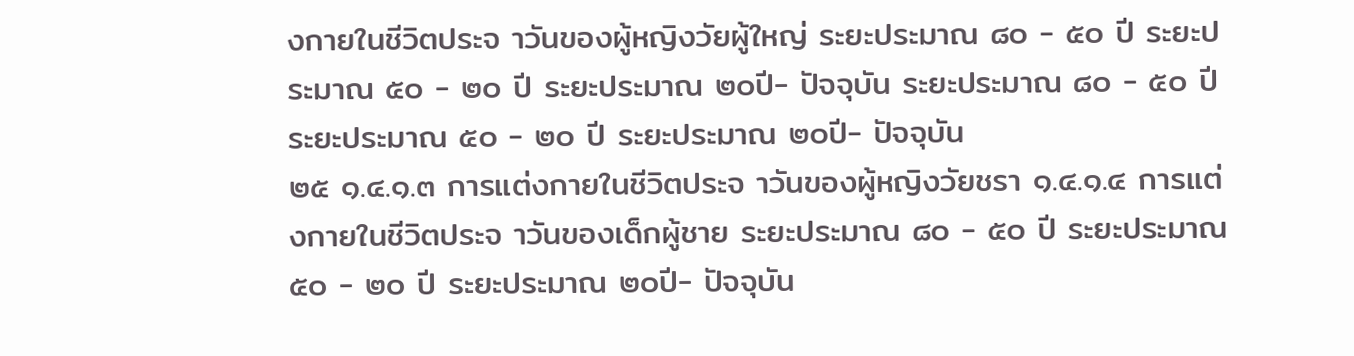งกายในชีวิตประจ าวันของผู้หญิงวัยผู้ใหญ่ ระยะประมาณ ๘๐ - ๕๐ ปี ระยะประมาณ ๕๐ - ๒๐ ปี ระยะประมาณ ๒๐ปี- ปัจจุบัน ระยะประมาณ ๘๐ - ๕๐ ปี ระยะประมาณ ๕๐ - ๒๐ ปี ระยะประมาณ ๒๐ปี- ปัจจุบัน
๒๕ ๑.๔.๑.๓ การแต่งกายในชีวิตประจ าวันของผู้หญิงวัยชรา ๑.๔.๑.๔ การแต่งกายในชีวิตประจ าวันของเด็กผู้ชาย ระยะประมาณ ๘๐ - ๕๐ ปี ระยะประมาณ ๕๐ - ๒๐ ปี ระยะประมาณ ๒๐ปี- ปัจจุบัน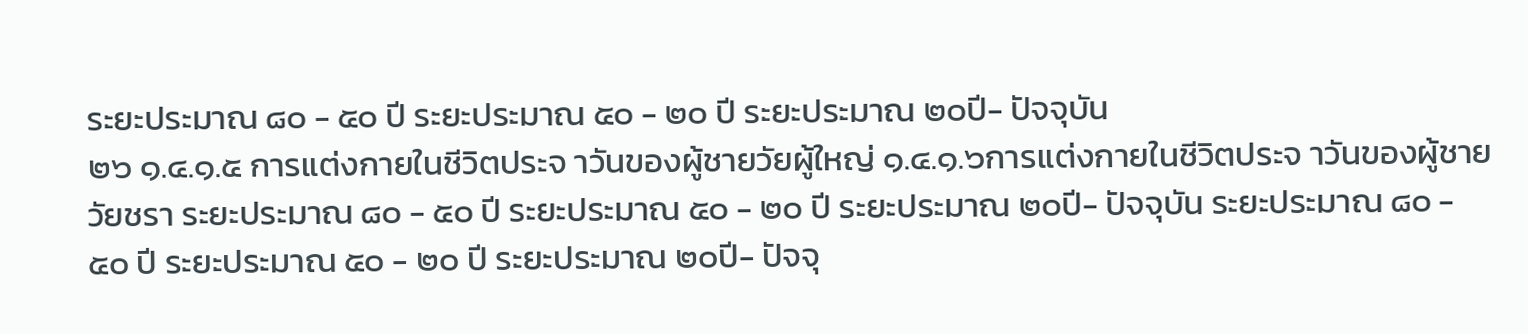ระยะประมาณ ๘๐ - ๕๐ ปี ระยะประมาณ ๕๐ - ๒๐ ปี ระยะประมาณ ๒๐ปี- ปัจจุบัน
๒๖ ๑.๔.๑.๕ การแต่งกายในชีวิตประจ าวันของผู้ชายวัยผู้ใหญ่ ๑.๔.๑.๖การแต่งกายในชีวิตประจ าวันของผู้ชายวัยชรา ระยะประมาณ ๘๐ - ๕๐ ปี ระยะประมาณ ๕๐ - ๒๐ ปี ระยะประมาณ ๒๐ปี- ปัจจุบัน ระยะประมาณ ๘๐ - ๕๐ ปี ระยะประมาณ ๕๐ - ๒๐ ปี ระยะประมาณ ๒๐ปี- ปัจจุ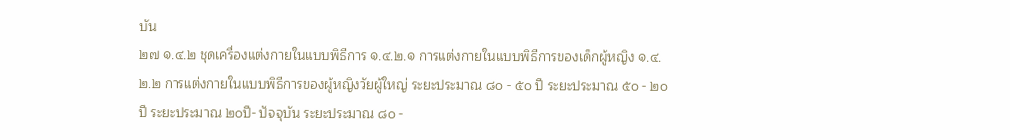บัน
๒๗ ๑.๔.๒ ชุดเครื่องแต่งกายในแบบพิธีการ ๑.๔.๒.๑ การแต่งกายในแบบพิธีการของเด็กผู้หญิง ๑.๔.๒.๒ การแต่งกายในแบบพิธีการของผู้หญิงวัยผู้ใหญ่ ระยะประมาณ ๘๐ - ๕๐ ปี ระยะประมาณ ๕๐ - ๒๐ ปี ระยะประมาณ ๒๐ปี- ปัจจุบัน ระยะประมาณ ๘๐ -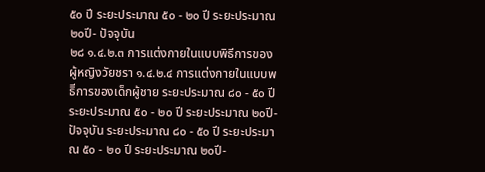๕๐ ปี ระยะประมาณ ๕๐ - ๒๐ ปี ระยะประมาณ ๒๐ปี- ปัจจุบัน
๒๘ ๑.๔.๒.๓ การแต่งกายในแบบพิธีการของผู้หญิงวัยชรา ๑.๔.๒.๔ การแต่งกายในแบบพธิีการของเด็กผู้ชาย ระยะประมาณ ๘๐ - ๕๐ ปี ระยะประมาณ ๕๐ - ๒๐ ปี ระยะประมาณ ๒๐ปี- ปัจจุบัน ระยะประมาณ ๘๐ - ๕๐ ปี ระยะประมาณ ๕๐ - ๒๐ ปี ระยะประมาณ ๒๐ปี-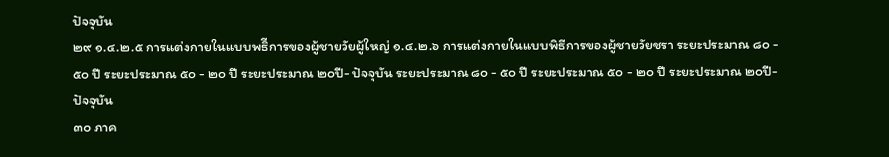ปัจจุบัน
๒๙ ๑.๔.๒.๕ การแต่งกายในแบบพธิีการของผู้ชายวัยผู้ใหญ่ ๑.๔.๒.๖ การแต่งกายในแบบพิธีการของผู้ชายวัยชรา ระยะประมาณ ๘๐ - ๕๐ ปี ระยะประมาณ ๕๐ - ๒๐ ปี ระยะประมาณ ๒๐ปี- ปัจจุบัน ระยะประมาณ ๘๐ - ๕๐ ปี ระยะประมาณ ๕๐ - ๒๐ ปี ระยะประมาณ ๒๐ปี- ปัจจุบัน
๓๐ ภาค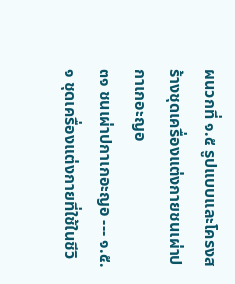ผนวกที่ ๑.๕ รูปแบบและโครงสร้างชุดเครื่องแต่งกายชนเผ่าปกาเกอะญอ
๓๑ ชนเผ่าปกาเกอะญอ --- ๑.๕.๑ ชุดเครื่องแต่งกายที่ใช้ในชีวิ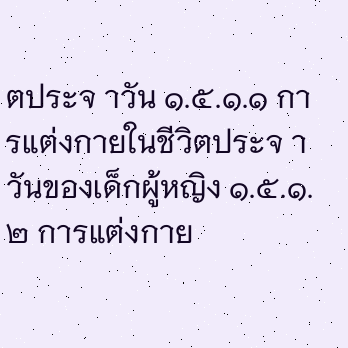ตประจ าวัน ๑.๕.๑.๑ การแต่งกายในชีวิตประจ าวันของเด็กผู้หญิง ๑.๕.๑.๒ การแต่งกาย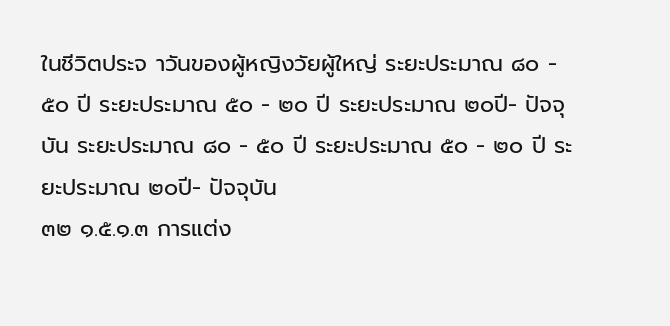ในชีวิตประจ าวันของผู้หญิงวัยผู้ใหญ่ ระยะประมาณ ๘๐ - ๕๐ ปี ระยะประมาณ ๕๐ - ๒๐ ปี ระยะประมาณ ๒๐ปี- ปัจจุบัน ระยะประมาณ ๘๐ - ๕๐ ปี ระยะประมาณ ๕๐ - ๒๐ ปี ระยะประมาณ ๒๐ปี- ปัจจุบัน
๓๒ ๑.๕.๑.๓ การแต่ง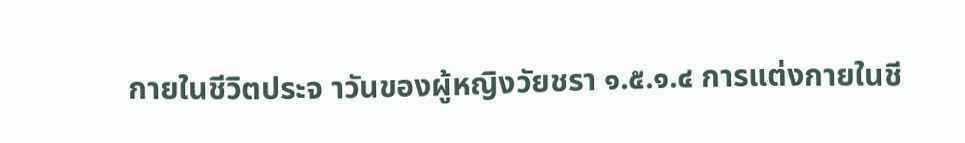กายในชีวิตประจ าวันของผู้หญิงวัยชรา ๑.๕.๑.๔ การแต่งกายในชี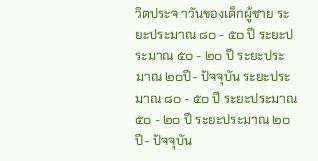วิตประจ าวันของเด็กผู้ชาย ระยะประมาณ ๘๐ - ๕๐ ปี ระยะประมาณ ๕๐ - ๒๐ ปี ระยะประมาณ ๒๐ปี- ปัจจุบัน ระยะประมาณ ๘๐ - ๕๐ ปี ระยะประมาณ ๕๐ - ๒๐ ปี ระยะประมาณ ๒๐ปี- ปัจจุบัน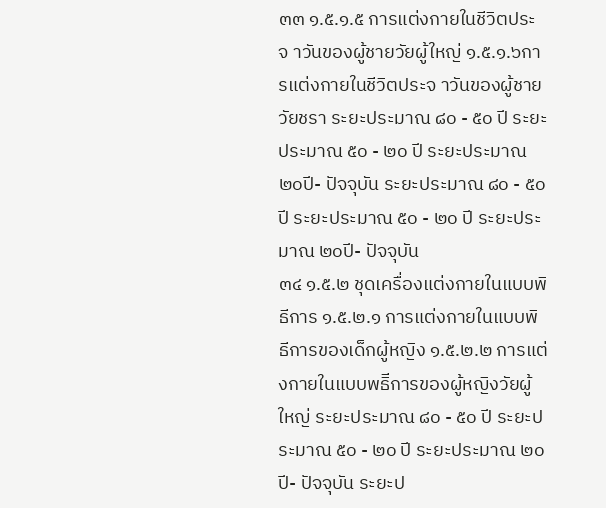๓๓ ๑.๕.๑.๕ การแต่งกายในชีวิตประจ าวันของผู้ชายวัยผู้ใหญ่ ๑.๕.๑.๖การแต่งกายในชีวิตประจ าวันของผู้ชายวัยชรา ระยะประมาณ ๘๐ - ๕๐ ปี ระยะประมาณ ๕๐ - ๒๐ ปี ระยะประมาณ ๒๐ปี- ปัจจุบัน ระยะประมาณ ๘๐ - ๕๐ ปี ระยะประมาณ ๕๐ - ๒๐ ปี ระยะประมาณ ๒๐ปี- ปัจจุบัน
๓๔ ๑.๕.๒ ชุดเครื่องแต่งกายในแบบพิธีการ ๑.๕.๒.๑ การแต่งกายในแบบพิธีการของเด็กผู้หญิง ๑.๕.๒.๒ การแต่งกายในแบบพธิีการของผู้หญิงวัยผู้ใหญ่ ระยะประมาณ ๘๐ - ๕๐ ปี ระยะประมาณ ๕๐ - ๒๐ ปี ระยะประมาณ ๒๐ปี- ปัจจุบัน ระยะป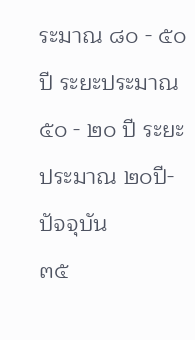ระมาณ ๘๐ - ๕๐ ปี ระยะประมาณ ๕๐ - ๒๐ ปี ระยะประมาณ ๒๐ปี- ปัจจุบัน
๓๕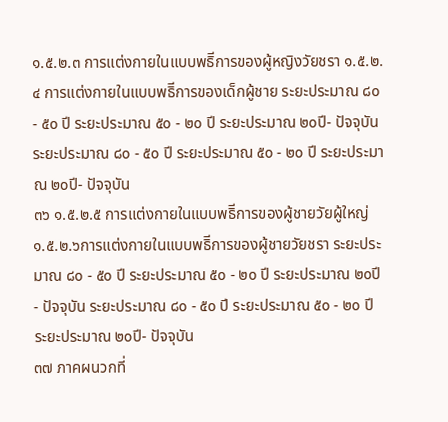๑.๕.๒.๓ การแต่งกายในแบบพธิีการของผู้หญิงวัยชรา ๑.๕.๒.๔ การแต่งกายในแบบพธิีการของเด็กผู้ชาย ระยะประมาณ ๘๐ - ๕๐ ปี ระยะประมาณ ๕๐ - ๒๐ ปี ระยะประมาณ ๒๐ปี- ปัจจุบัน ระยะประมาณ ๘๐ - ๕๐ ปี ระยะประมาณ ๕๐ - ๒๐ ปี ระยะประมาณ ๒๐ปี- ปัจจุบัน
๓๖ ๑.๕.๒.๕ การแต่งกายในแบบพธิีการของผู้ชายวัยผู้ใหญ่ ๑.๕.๒.๖การแต่งกายในแบบพธิีการของผู้ชายวัยชรา ระยะประมาณ ๘๐ - ๕๐ ปี ระยะประมาณ ๕๐ - ๒๐ ปี ระยะประมาณ ๒๐ปี- ปัจจุบัน ระยะประมาณ ๘๐ - ๕๐ ปี ระยะประมาณ ๕๐ - ๒๐ ปี ระยะประมาณ ๒๐ปี- ปัจจุบัน
๓๗ ภาคผนวกที่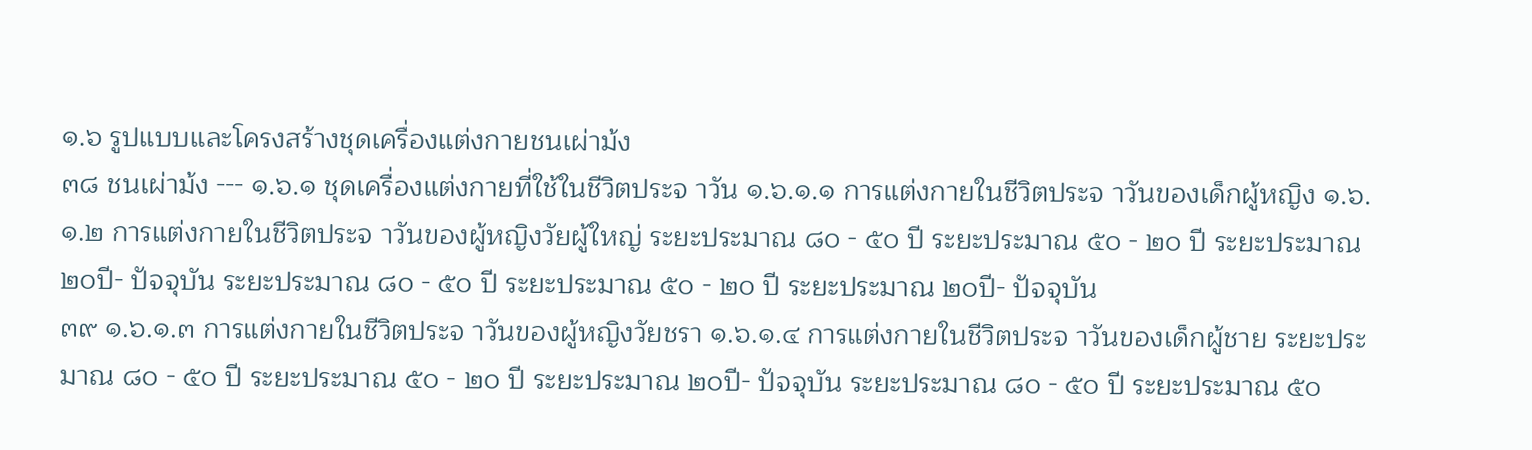๑.๖ รูปแบบและโครงสร้างชุดเครื่องแต่งกายชนเผ่าม้ง
๓๘ ชนเผ่าม้ง --- ๑.๖.๑ ชุดเครื่องแต่งกายที่ใช้ในชีวิตประจ าวัน ๑.๖.๑.๑ การแต่งกายในชีวิตประจ าวันของเด็กผู้หญิง ๑.๖.๑.๒ การแต่งกายในชีวิตประจ าวันของผู้หญิงวัยผู้ใหญ่ ระยะประมาณ ๘๐ - ๕๐ ปี ระยะประมาณ ๕๐ - ๒๐ ปี ระยะประมาณ ๒๐ปี- ปัจจุบัน ระยะประมาณ ๘๐ - ๕๐ ปี ระยะประมาณ ๕๐ - ๒๐ ปี ระยะประมาณ ๒๐ปี- ปัจจุบัน
๓๙ ๑.๖.๑.๓ การแต่งกายในชีวิตประจ าวันของผู้หญิงวัยชรา ๑.๖.๑.๔ การแต่งกายในชีวิตประจ าวันของเด็กผู้ชาย ระยะประมาณ ๘๐ - ๕๐ ปี ระยะประมาณ ๕๐ - ๒๐ ปี ระยะประมาณ ๒๐ปี- ปัจจุบัน ระยะประมาณ ๘๐ - ๕๐ ปี ระยะประมาณ ๕๐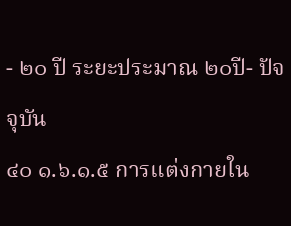- ๒๐ ปี ระยะประมาณ ๒๐ปี- ปัจจุบัน
๔๐ ๑.๖.๑.๕ การแต่งกายใน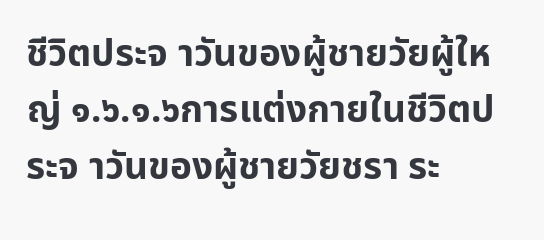ชีวิตประจ าวันของผู้ชายวัยผู้ใหญ่ ๑.๖.๑.๖การแต่งกายในชีวิตประจ าวันของผู้ชายวัยชรา ระ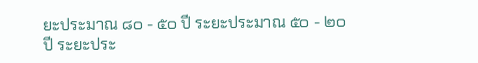ยะประมาณ ๘๐ - ๕๐ ปี ระยะประมาณ ๕๐ - ๒๐ ปี ระยะประ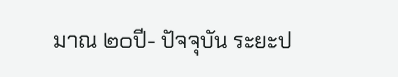มาณ ๒๐ปี- ปัจจุบัน ระยะป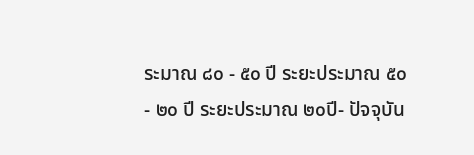ระมาณ ๘๐ - ๕๐ ปี ระยะประมาณ ๕๐ - ๒๐ ปี ระยะประมาณ ๒๐ปี- ปัจจุบัน